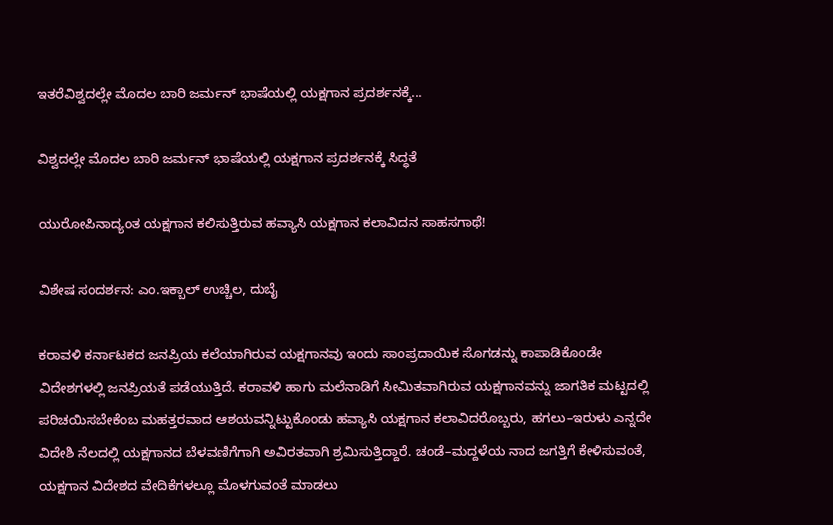ಇತರೆವಿಶ್ವದಲ್ಲೇ ಮೊದಲ ಬಾರಿ ಜರ್ಮನ್ ಭಾಷೆಯಲ್ಲಿ ಯಕ್ಷಗಾನ ಪ್ರದರ್ಶನಕ್ಕೆ...

ವಿಶ್ವದಲ್ಲೇ ಮೊದಲ ಬಾರಿ ಜರ್ಮನ್ ಭಾಷೆಯಲ್ಲಿ ಯಕ್ಷಗಾನ ಪ್ರದರ್ಶನಕ್ಕೆ ಸಿದ್ಧತೆ

ಯುರೋಪಿನಾದ್ಯಂತ ಯಕ್ಷಗಾನ ಕಲಿಸುತ್ತಿರುವ ಹವ್ಯಾಸಿ ಯಕ್ಷಗಾನ ಕಲಾವಿದನ ಸಾಹಸಗಾಥೆ!

ವಿಶೇಷ ಸಂದರ್ಶನ: ಎಂ.ಇಕ್ಬಾಲ್ ಉಚ್ಚಿಲ, ದುಬೈ

ಕರಾವಳಿ ಕರ್ನಾಟಕದ ಜನಪ್ರಿಯ ಕಲೆಯಾಗಿರುವ ಯಕ್ಷಗಾನವು ಇಂದು ಸಾಂಪ್ರದಾಯಿಕ ಸೊಗಡನ್ನು ಕಾಪಾಡಿಕೊಂಡೇ ವಿದೇಶಗಳಲ್ಲಿ ಜನಪ್ರಿಯತೆ ಪಡೆಯುತ್ತಿದೆ. ಕರಾವಳಿ ಹಾಗು ಮಲೆನಾಡಿಗೆ ಸೀಮಿತವಾಗಿರುವ ಯಕ್ಷಗಾನವನ್ನು ಜಾಗತಿಕ ಮಟ್ಟದಲ್ಲಿ ಪರಿಚಯಿಸಬೇಕೆಂಬ ಮಹತ್ತರವಾದ ಆಶಯವನ್ನಿಟ್ಟುಕೊಂಡು ಹವ್ಯಾಸಿ ಯಕ್ಷಗಾನ ಕಲಾವಿದರೊಬ್ಬರು, ಹಗಲು–ಇರುಳು ಎನ್ನದೇ ವಿದೇಶಿ ನೆಲದಲ್ಲಿ ಯಕ್ಷಗಾನದ ಬೆಳವಣಿಗೆಗಾಗಿ ಅವಿರತವಾಗಿ ಶ್ರಮಿಸುತ್ತಿದ್ದಾರೆ. ಚಂಡೆ–ಮದ್ದಳೆಯ ನಾದ ಜಗತ್ತಿಗೆ ಕೇಳಿಸುವಂತೆ, ಯಕ್ಷಗಾನ ವಿದೇಶದ ವೇದಿಕೆಗಳಲ್ಲೂ ಮೊಳಗುವಂತೆ ಮಾಡಲು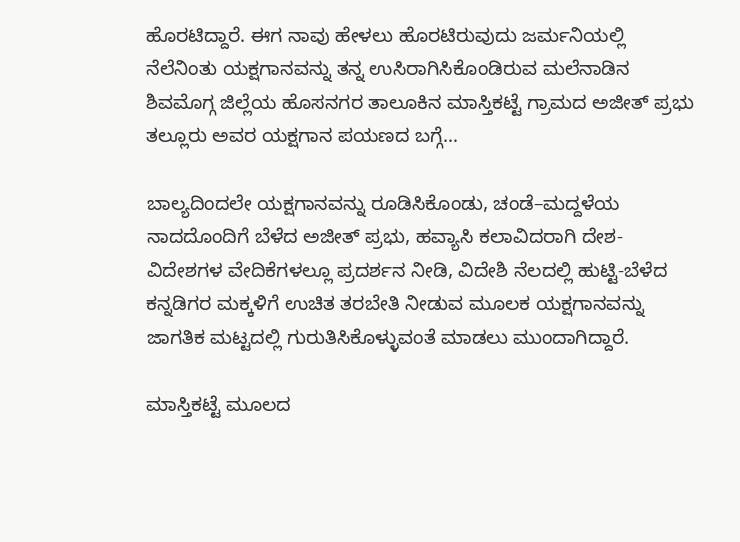ಹೊರಟಿದ್ದಾರೆ. ಈಗ ನಾವು ಹೇಳಲು ಹೊರಟಿರುವುದು ಜರ್ಮನಿಯಲ್ಲಿ ನೆಲೆನಿಂತು ಯಕ್ಷಗಾನವನ್ನು ತನ್ನ ಉಸಿರಾಗಿಸಿಕೊಂಡಿರುವ ಮಲೆನಾಡಿನ ಶಿವಮೊಗ್ಗ ಜಿಲ್ಲೆಯ ಹೊಸನಗರ ತಾಲೂಕಿನ ಮಾಸ್ತಿಕಟ್ಟೆ ಗ್ರಾಮದ ಅಜೀತ್ ಪ್ರಭು ತಲ್ಲೂರು ಅವರ ಯಕ್ಷಗಾನ ಪಯಣದ ಬಗ್ಗೆ…

ಬಾಲ್ಯದಿಂದಲೇ ಯಕ್ಷಗಾನವನ್ನು ರೂಡಿಸಿಕೊಂಡು, ಚಂಡೆ–ಮದ್ದಳೆಯ ನಾದದೊಂದಿಗೆ ಬೆಳೆದ ಅಜೀತ್ ಪ್ರಭು, ಹವ್ಯಾಸಿ ಕಲಾವಿದರಾಗಿ ದೇಶ-ವಿದೇಶಗಳ ವೇದಿಕೆಗಳಲ್ಲೂ ಪ್ರದರ್ಶನ ನೀಡಿ, ವಿದೇಶಿ ನೆಲದಲ್ಲಿ ಹುಟ್ಟಿ-ಬೆಳೆದ ಕನ್ನಡಿಗರ ಮಕ್ಕಳಿಗೆ ಉಚಿತ ತರಬೇತಿ ನೀಡುವ ಮೂಲಕ ಯಕ್ಷಗಾನವನ್ನು ಜಾಗತಿಕ ಮಟ್ಟದಲ್ಲಿ ಗುರುತಿಸಿಕೊಳ್ಳುವಂತೆ ಮಾಡಲು ಮುಂದಾಗಿದ್ದಾರೆ.

ಮಾಸ್ತಿಕಟ್ಟೆ ಮೂಲದ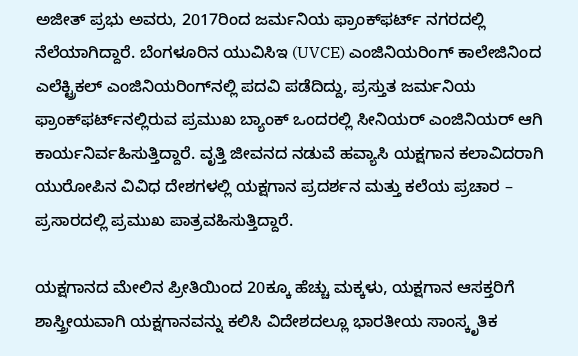ಅಜೀತ್ ಪ್ರಭು ಅವರು, 2017ರಿಂದ ಜರ್ಮನಿಯ ಫ್ರಾಂಕ್‌ಫರ್ಟ್‌ ನಗರದಲ್ಲಿ ನೆಲೆಯಾಗಿದ್ದಾರೆ. ಬೆಂಗಳೂರಿನ ಯುವಿಸಿಇ (UVCE) ಎಂಜಿನಿಯರಿಂಗ್ ಕಾಲೇಜಿನಿಂದ ಎಲೆಕ್ಟ್ರಿಕಲ್ ಎಂಜಿನಿಯರಿಂಗ್‌ನಲ್ಲಿ ಪದವಿ ಪಡೆದಿದ್ದು, ಪ್ರಸ್ತುತ ಜರ್ಮನಿಯ ಫ್ರಾಂಕ್‌ಫರ್ಟ್‌ನಲ್ಲಿರುವ ಪ್ರಮುಖ ಬ್ಯಾಂಕ್ ಒಂದರಲ್ಲಿ ಸೀನಿಯರ್ ಎಂಜಿನಿಯರ್ ಆಗಿ ಕಾರ್ಯನಿರ್ವಹಿಸುತ್ತಿದ್ದಾರೆ. ವೃತ್ತಿ ಜೀವನದ ನಡುವೆ ಹವ್ಯಾಸಿ ಯಕ್ಷಗಾನ ಕಲಾವಿದರಾಗಿ ಯುರೋಪಿನ ವಿವಿಧ ದೇಶಗಳಲ್ಲಿ ಯಕ್ಷಗಾನ ಪ್ರದರ್ಶನ ಮತ್ತು ಕಲೆಯ ಪ್ರಚಾರ – ಪ್ರಸಾರದಲ್ಲಿ ಪ್ರಮುಖ ಪಾತ್ರವಹಿಸುತ್ತಿದ್ದಾರೆ.

ಯಕ್ಷಗಾನದ ಮೇಲಿನ ಪ್ರೀತಿಯಿಂದ 20ಕ್ಕೂ ಹೆಚ್ಚು ಮಕ್ಕಳು, ಯಕ್ಷಗಾನ ಆಸಕ್ತರಿಗೆ ಶಾಸ್ತ್ರೀಯವಾಗಿ ಯಕ್ಷಗಾನವನ್ನು ಕಲಿಸಿ ವಿದೇಶದಲ್ಲೂ ಭಾರತೀಯ ಸಾಂಸ್ಕೃತಿಕ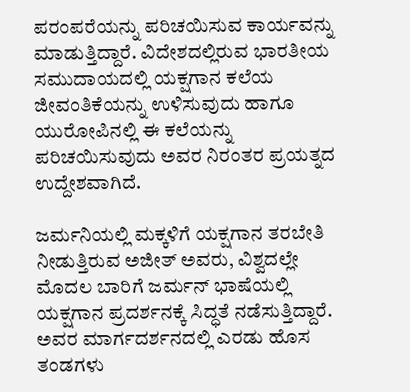ಪರಂಪರೆಯನ್ನು ಪರಿಚಯಿಸುವ ಕಾರ್ಯವನ್ನು ಮಾಡುತ್ತಿದ್ದಾರೆ. ವಿದೇಶದಲ್ಲಿರುವ ಭಾರತೀಯ ಸಮುದಾಯದಲ್ಲಿ ಯಕ್ಷಗಾನ ಕಲೆಯ ಜೀವಂತಿಕೆಯನ್ನು ಉಳಿಸುವುದು ಹಾಗೂ ಯುರೋಪಿನಲ್ಲಿ ಈ ಕಲೆಯನ್ನು ಪರಿಚಯಿಸುವುದು ಅವರ ನಿರಂತರ ಪ್ರಯತ್ನದ ಉದ್ದೇಶವಾಗಿದೆ.

ಜರ್ಮನಿಯಲ್ಲಿ ಮಕ್ಕಳಿಗೆ ಯಕ್ಷಗಾನ ತರಬೇತಿ ನೀಡುತ್ತಿರುವ ಅಜೀತ್ ಅವರು, ವಿಶ್ವದಲ್ಲೇ ಮೊದಲ ಬಾರಿಗೆ ಜರ್ಮನ್ ಭಾಷೆಯಲ್ಲಿ ಯಕ್ಷಗಾನ ಪ್ರದರ್ಶನಕ್ಕೆ ಸಿದ್ಧತೆ ನಡೆಸುತ್ತಿದ್ದಾರೆ. ಅವರ ಮಾರ್ಗದರ್ಶನದಲ್ಲಿ ಎರಡು ಹೊಸ ತಂಡಗಳು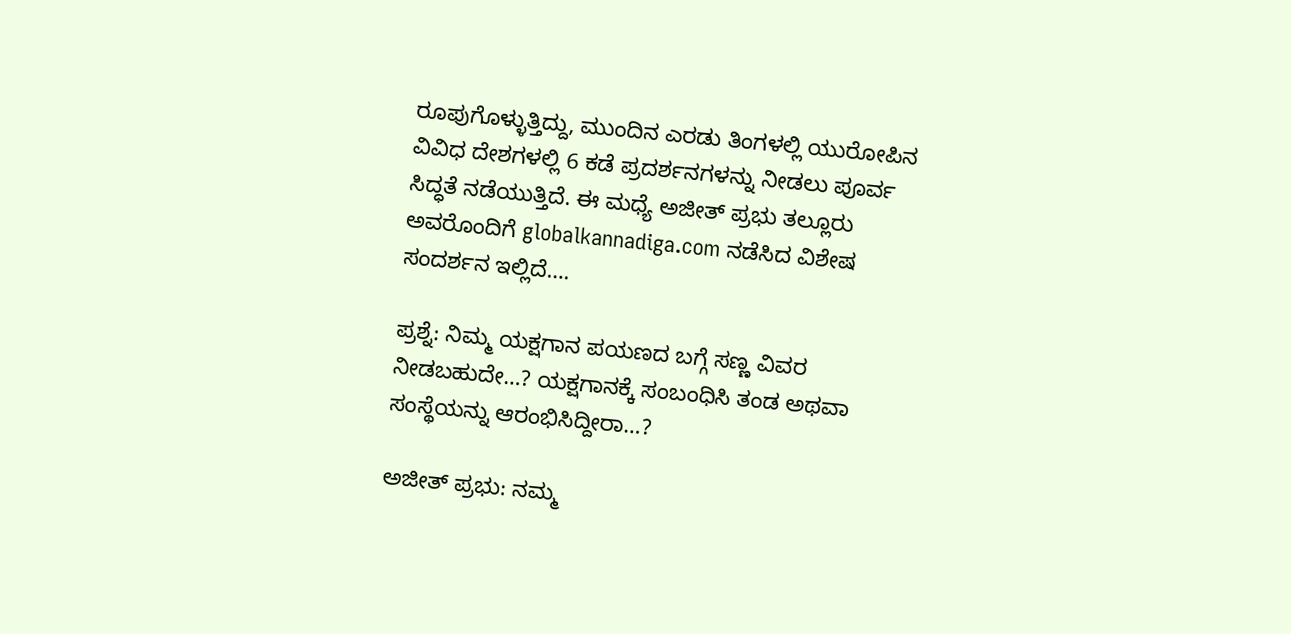ರೂಪುಗೊಳ್ಳುತ್ತಿದ್ದು, ಮುಂದಿನ ಎರಡು ತಿಂಗಳಲ್ಲಿ ಯುರೋಪಿನ ವಿವಿಧ ದೇಶಗಳಲ್ಲಿ 6 ಕಡೆ ಪ್ರದರ್ಶನಗಳನ್ನು ನೀಡಲು ಪೂರ್ವ ಸಿದ್ಧತೆ ನಡೆಯುತ್ತಿದೆ. ಈ ಮಧ್ಯೆ ಅಜೀತ್ ಪ್ರಭು ತಲ್ಲೂರು ಅವರೊಂದಿಗೆ globalkannadiga.com ನಡೆಸಿದ ವಿಶೇಷ ಸಂದರ್ಶನ ಇಲ್ಲಿದೆ….

ಪ್ರಶ್ನೆ: ನಿಮ್ಮ ಯಕ್ಷಗಾನ ಪಯಣದ ಬಗ್ಗೆ ಸಣ್ಣ ವಿವರ ನೀಡಬಹುದೇ…? ಯಕ್ಷಗಾನಕ್ಕೆ ಸಂಬಂಧಿಸಿ ತಂಡ ಅಥವಾ ಸಂಸ್ಥೆಯನ್ನು ಆರಂಭಿಸಿದ್ದೀರಾ…?

ಅಜೀತ್ ಪ್ರಭು: ನಮ್ಮ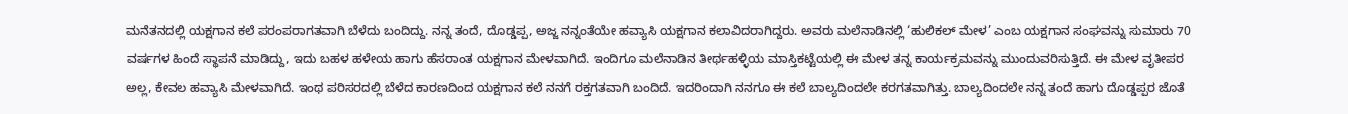ಮನೆತನದಲ್ಲಿ ಯಕ್ಷಗಾನ ಕಲೆ ಪರಂಪರಾಗತವಾಗಿ ಬೆಳೆದು ಬಂದಿದ್ದು. ನನ್ನ ತಂದೆ, ದೊಡ್ಡಪ್ಪ, ಅಜ್ಜ ನನ್ನಂತೆಯೇ ಹವ್ಯಾಸಿ ಯಕ್ಷಗಾನ ಕಲಾವಿದರಾಗಿದ್ದರು. ಅವರು ಮಲೆನಾಡಿನಲ್ಲಿ ‘ಹುಲಿಕಲ್ ಮೇಳ’ ಎಂಬ ಯಕ್ಷಗಾನ ಸಂಘವನ್ನು ಸುಮಾರು 70 ವರ್ಷಗಳ ಹಿಂದೆ ಸ್ಥಾಪನೆ ಮಾಡಿದ್ದು, ಇದು ಬಹಳ ಹಳೇಯ ಹಾಗು ಹೆಸರಾಂತ ಯಕ್ಷಗಾನ ಮೇಳವಾಗಿದೆ. ಇಂದಿಗೂ ಮಲೆನಾಡಿನ ತೀರ್ಥಹಳ್ಳಿಯ ಮಾಸ್ತಿಕಟ್ಟೆಯಲ್ಲಿ ಈ ಮೇಳ ತನ್ನ ಕಾರ್ಯಕ್ರಮವನ್ನು ಮುಂದುವರಿಸುತ್ತಿದೆ. ಈ ಮೇಳ ವೃತೀಪರ ಅಲ್ಲ, ಕೇವಲ ಹವ್ಯಾಸಿ ಮೇಳವಾಗಿದೆ. ಇಂಥ ಪರಿಸರದಲ್ಲಿ ಬೆಳೆದ ಕಾರಣದಿಂದ ಯಕ್ಷಗಾನ ಕಲೆ ನನಗೆ ರಕ್ತಗತವಾಗಿ ಬಂದಿದೆ. ಇದರಿಂದಾಗಿ ನನಗೂ ಈ ಕಲೆ ಬಾಲ್ಯದಿಂದಲೇ ಕರಗತವಾಗಿತ್ತು. ಬಾಲ್ಯದಿಂದಲೇ ನನ್ನ ತಂದೆ ಹಾಗು ದೊಡ್ಡಪ್ಪರ ಜೊತೆ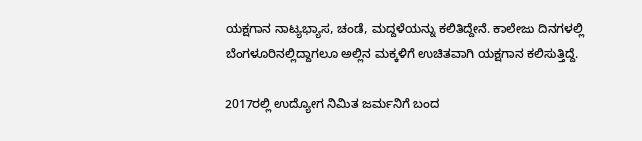ಯಕ್ಷಗಾನ ನಾಟ್ಯಭ್ಯಾಸ, ಚಂಡೆ, ಮದ್ದಳೆಯನ್ನು ಕಲಿತಿದ್ದೇನೆ. ಕಾಲೇಜು ದಿನಗಳಲ್ಲಿ ಬೆಂಗಳೂರಿನಲ್ಲಿದ್ದಾಗಲೂ ಅಲ್ಲಿನ ಮಕ್ಕಳಿಗೆ ಉಚಿತವಾಗಿ ಯಕ್ಷಗಾನ ಕಲಿಸುತ್ತಿದ್ದೆ.

2017ರಲ್ಲಿ ಉದ್ಯೋಗ ನಿಮಿತ ಜರ್ಮನಿಗೆ ಬಂದ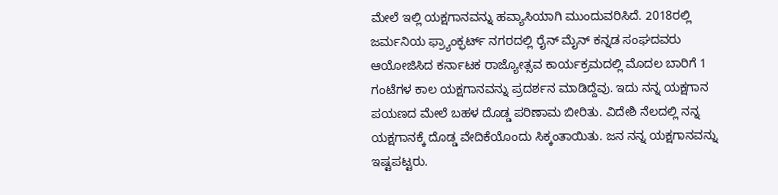ಮೇಲೆ ಇಲ್ಲಿ ಯಕ್ಷಗಾನವನ್ನು ಹವ್ಯಾಸಿಯಾಗಿ ಮುಂದುವರಿಸಿದೆ. 2018ರಲ್ಲಿ ಜರ್ಮನಿಯ ಫ್ರ್ಯಾಂಕ್ಫರ್ಟ್ ನಗರದಲ್ಲಿ ರೈನ್ ಮೈನ್ ಕನ್ನಡ ಸಂಘದವರು ಆಯೋಜಿಸಿದ ಕರ್ನಾಟಕ ರಾಜ್ಯೋತ್ಸವ ಕಾರ್ಯಕ್ರಮದಲ್ಲಿ ಮೊದಲ ಬಾರಿಗೆ 1 ಗಂಟೆಗಳ ಕಾಲ ಯಕ್ಷಗಾನವನ್ನು ಪ್ರದರ್ಶನ ಮಾಡಿದ್ದೆವು. ಇದು ನನ್ನ ಯಕ್ಷಗಾನ ಪಯಣದ ಮೇಲೆ ಬಹಳ ದೊಡ್ಡ ಪರಿಣಾಮ ಬೀರಿತು. ವಿದೇಶಿ ನೆಲದಲ್ಲಿ ನನ್ನ ಯಕ್ಷಗಾನಕ್ಕೆ ದೊಡ್ಡ ವೇದಿಕೆಯೊಂದು ಸಿಕ್ಕಂತಾಯಿತು. ಜನ ನನ್ನ ಯಕ್ಷಗಾನವನ್ನು ಇಷ್ಟಪಟ್ಟರು.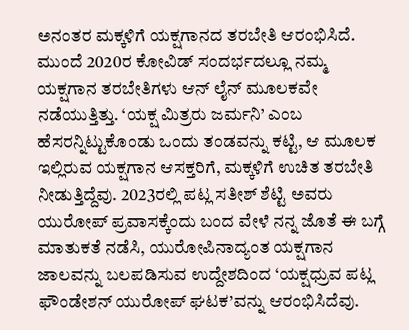ಅನಂತರ ಮಕ್ಕಳಿಗೆ ಯಕ್ಷಗಾನದ ತರಬೇತಿ ಆರಂಭಿಸಿದೆ. ಮುಂದೆ 2020ರ ಕೋವಿಡ್ ಸಂದರ್ಭದಲ್ಲೂ ನಮ್ಮ ಯಕ್ಷಗಾನ ತರಬೇತಿಗಳು ಆನ್ ಲೈನ್ ಮೂಲಕವೇ ನಡೆಯುತ್ತಿತ್ತು. ‘ಯಕ್ಷ ಮಿತ್ರರು ಜರ್ಮನಿ’ ಎಂಬ ಹೆಸರನ್ನಿಟ್ಟುಕೊಂಡು ಒಂದು ತಂಡವನ್ನು ಕಟ್ಟಿ, ಆ ಮೂಲಕ ಇಲ್ಲಿರುವ ಯಕ್ಷಗಾನ ಆಸಕ್ತರಿಗೆ, ಮಕ್ಕಳಿಗೆ ಉಚಿತ ತರಬೇತಿ ನೀಡುತ್ತಿದ್ದೆವು. 2023ರಲ್ಲಿ ಪಟ್ಲ ಸತೀಶ್ ಶೆಟ್ಟಿ ಅವರು ಯುರೋಪ್ ಪ್ರವಾಸಕ್ಕೆಂದು ಬಂದ ವೇಳೆ ನನ್ನ ಜೊತೆ ಈ ಬಗ್ಗೆ ಮಾತುಕತೆ ನಡೆಸಿ, ಯುರೋಪಿನಾದ್ಯಂತ ಯಕ್ಷಗಾನ ಜಾಲವನ್ನು ಬಲಪಡಿಸುವ ಉದ್ದೇಶದಿಂದ ‘ಯಕ್ಷಧ್ರುವ ಪಟ್ಲ ಫೌಂಡೇಶನ್ ಯುರೋಪ್ ಘಟಕ’ವನ್ನು ಆರಂಭಿಸಿದೆವು.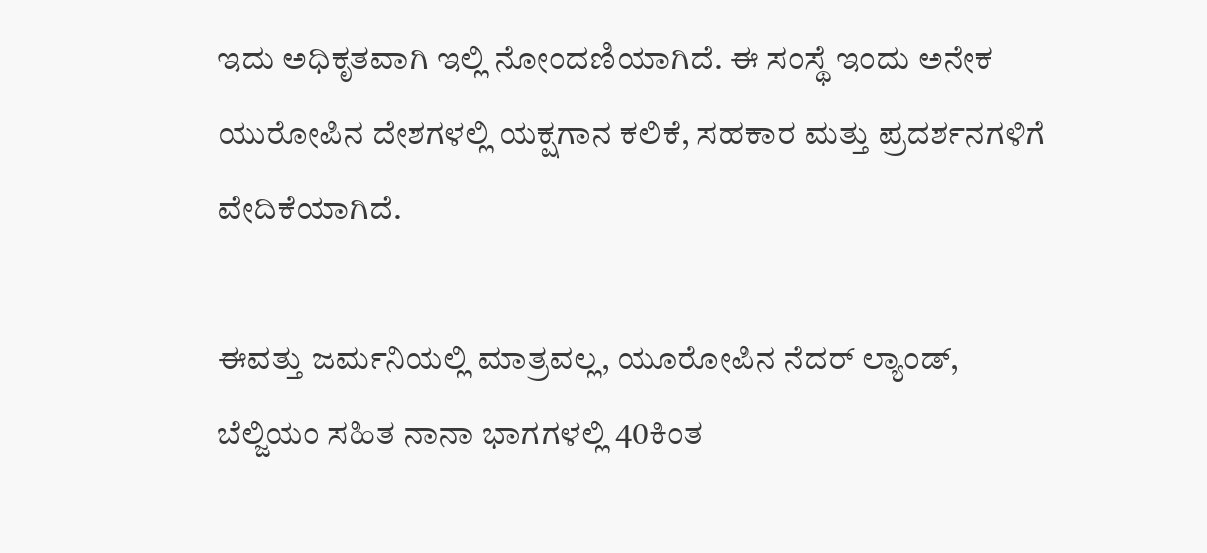ಇದು ಅಧಿಕೃತವಾಗಿ ಇಲ್ಲಿ ನೋಂದಣಿಯಾಗಿದೆ. ಈ ಸಂಸ್ಥೆ ಇಂದು ಅನೇಕ ಯುರೋಪಿನ ದೇಶಗಳಲ್ಲಿ ಯಕ್ಷಗಾನ ಕಲಿಕೆ, ಸಹಕಾರ ಮತ್ತು ಪ್ರದರ್ಶನಗಳಿಗೆ ವೇದಿಕೆಯಾಗಿದೆ.

ಈವತ್ತು ಜರ್ಮನಿಯಲ್ಲಿ ಮಾತ್ರವಲ್ಲ, ಯೂರೋಪಿನ ನೆದರ್ ಲ್ಯಾಂಡ್, ಬೆಲ್ಜಿಯಂ ಸಹಿತ ನಾನಾ ಭಾಗಗಳಲ್ಲಿ 40ಕಿಂತ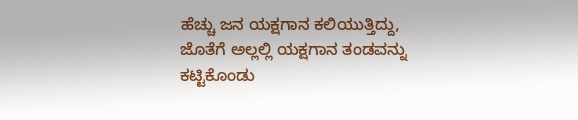ಹೆಚ್ಚು ಜನ ಯಕ್ಷಗಾನ ಕಲಿಯುತ್ತಿದ್ದು, ಜೊತೆಗೆ ಅಲ್ಲಲ್ಲಿ ಯಕ್ಷಗಾನ ತಂಡವನ್ನು ಕಟ್ಟಿಕೊಂಡು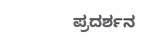ಪ್ರದರ್ಶನ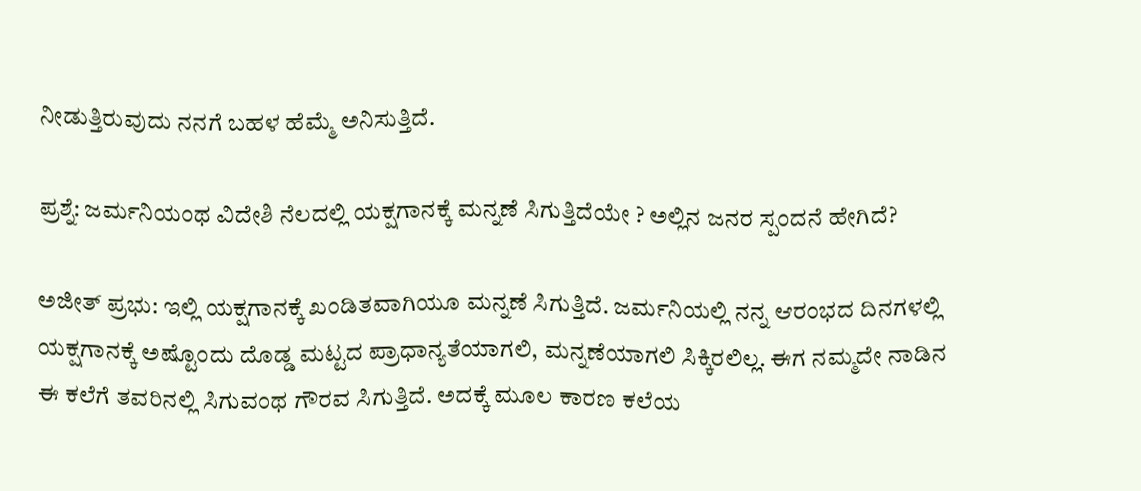ನೀಡುತ್ತಿರುವುದು ನನಗೆ ಬಹಳ ಹೆಮ್ಮೆ ಅನಿಸುತ್ತಿದೆ.

ಪ್ರಶ್ನೆ: ಜರ್ಮನಿಯಂಥ ವಿದೇಶಿ ನೆಲದಲ್ಲಿ ಯಕ್ಷಗಾನಕ್ಕೆ ಮನ್ನಣೆ ಸಿಗುತ್ತಿದೆಯೇ ? ಅಲ್ಲಿನ ಜನರ ಸ್ಪಂದನೆ ಹೇಗಿದೆ?

ಅಜೀತ್ ಪ್ರಭು: ಇಲ್ಲಿ ಯಕ್ಷಗಾನಕ್ಕೆ ಖಂಡಿತವಾಗಿಯೂ ಮನ್ನಣೆ ಸಿಗುತ್ತಿದೆ. ಜರ್ಮನಿಯಲ್ಲಿ ನನ್ನ ಆರಂಭದ ದಿನಗಳಲ್ಲಿ ಯಕ್ಷಗಾನಕ್ಕೆ ಅಷ್ಟೊಂದು ದೊಡ್ಡ ಮಟ್ಟದ ಪ್ರಾಧಾನ್ಯತೆಯಾಗಲಿ, ಮನ್ನಣೆಯಾಗಲಿ ಸಿಕ್ಕಿರಲಿಲ್ಲ. ಈಗ ನಮ್ಮದೇ ನಾಡಿನ ಈ ಕಲೆಗೆ ತವರಿನಲ್ಲಿ ಸಿಗುವಂಥ ಗೌರವ ಸಿಗುತ್ತಿದೆ. ಅದಕ್ಕೆ ಮೂಲ ಕಾರಣ ಕಲೆಯ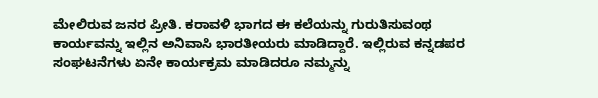ಮೇಲಿರುವ ಜನರ ಪ್ರೀತಿ. ಕರಾವಳಿ ಭಾಗದ ಈ ಕಲೆಯನ್ನು ಗುರುತಿಸುವಂಥ ಕಾರ್ಯವನ್ನು ಇಲ್ಲಿನ ಅನಿವಾಸಿ ಭಾರತೀಯರು ಮಾಡಿದ್ದಾರೆ. ಇಲ್ಲಿರುವ ಕನ್ನಡಪರ ಸಂಘಟನೆಗಳು ಏನೇ ಕಾರ್ಯಕ್ರಮ ಮಾಡಿದರೂ ನಮ್ಮನ್ನು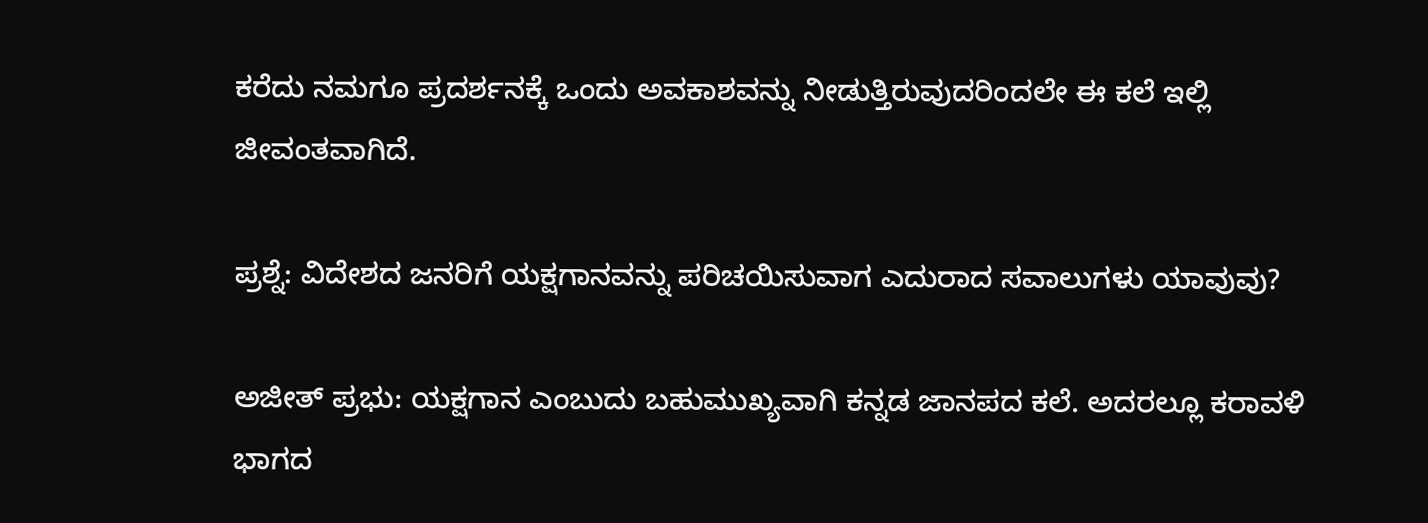ಕರೆದು ನಮಗೂ ಪ್ರದರ್ಶನಕ್ಕೆ ಒಂದು ಅವಕಾಶವನ್ನು ನೀಡುತ್ತಿರುವುದರಿಂದಲೇ ಈ ಕಲೆ ಇಲ್ಲಿ ಜೀವಂತವಾಗಿದೆ.

ಪ್ರಶ್ನೆ: ವಿದೇಶದ ಜನರಿಗೆ ಯಕ್ಷಗಾನವನ್ನು ಪರಿಚಯಿಸುವಾಗ ಎದುರಾದ ಸವಾಲುಗಳು ಯಾವುವು?

ಅಜೀತ್ ಪ್ರಭು: ಯಕ್ಷಗಾನ ಎಂಬುದು ಬಹುಮುಖ್ಯವಾಗಿ ಕನ್ನಡ ಜಾನಪದ ಕಲೆ. ಅದರಲ್ಲೂ ಕರಾವಳಿ ಭಾಗದ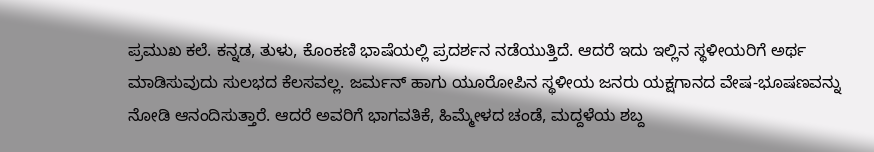ಪ್ರಮುಖ ಕಲೆ. ಕನ್ನಡ, ತುಳು, ಕೊಂಕಣಿ ಭಾಷೆಯಲ್ಲಿ ಪ್ರದರ್ಶನ ನಡೆಯುತ್ತಿದೆ. ಆದರೆ ಇದು ಇಲ್ಲಿನ ಸ್ಥಳೀಯರಿಗೆ ಅರ್ಥ ಮಾಡಿಸುವುದು ಸುಲಭದ ಕೆಲಸವಲ್ಲ. ಜರ್ಮನ್ ಹಾಗು ಯೂರೋಪಿನ ಸ್ಥಳೀಯ ಜನರು ಯಕ್ಷಗಾನದ ವೇಷ-ಭೂಷಣವನ್ನು ನೋಡಿ ಆನಂದಿಸುತ್ತಾರೆ. ಆದರೆ ಅವರಿಗೆ ಭಾಗವತಿಕೆ, ಹಿಮ್ಮೇಳದ ಚಂಡೆ, ಮದ್ದಳೆಯ ಶಬ್ದ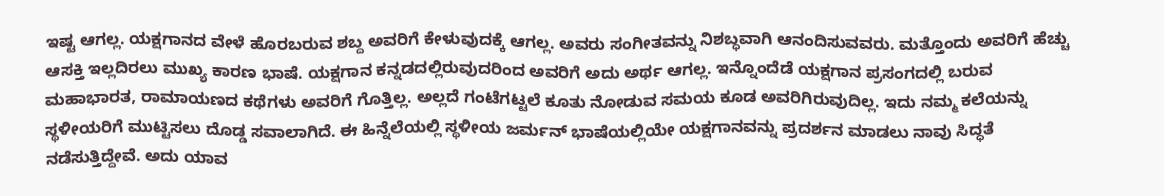ಇಷ್ಟ ಆಗಲ್ಲ. ಯಕ್ಷಗಾನದ ವೇಳೆ ಹೊರಬರುವ ಶಬ್ದ ಅವರಿಗೆ ಕೇಳುವುದಕ್ಕೆ ಆಗಲ್ಲ. ಅವರು ಸಂಗೀತವನ್ನು ನಿಶಬ್ಧವಾಗಿ ಆನಂದಿಸುವವರು. ಮತ್ತೊಂದು ಅವರಿಗೆ ಹೆಚ್ಚು ಆಸಕ್ತಿ ಇಲ್ಲದಿರಲು ಮುಖ್ಯ ಕಾರಣ ಭಾಷೆ. ಯಕ್ಷಗಾನ ಕನ್ನಡದಲ್ಲಿರುವುದರಿಂದ ಅವರಿಗೆ ಅದು ಅರ್ಥ ಆಗಲ್ಲ. ಇನ್ನೊಂದೆಡೆ ಯಕ್ಷಗಾನ ಪ್ರಸಂಗದಲ್ಲಿ ಬರುವ ಮಹಾಭಾರತ, ರಾಮಾಯಣದ ಕಥೆಗಳು ಅವರಿಗೆ ಗೊತ್ತಿಲ್ಲ. ಅಲ್ಲದೆ ಗಂಟೆಗಟ್ಟಲೆ ಕೂತು ನೋಡುವ ಸಮಯ ಕೂಡ ಅವರಿಗಿರುವುದಿಲ್ಲ. ಇದು ನಮ್ಮ ಕಲೆಯನ್ನು ಸ್ಥಳೀಯರಿಗೆ ಮುಟ್ಟಿಸಲು ದೊಡ್ಡ ಸವಾಲಾಗಿದೆ. ಈ ಹಿನ್ನೆಲೆಯಲ್ಲಿ ಸ್ಥಳೀಯ ಜರ್ಮನ್ ಭಾಷೆಯಲ್ಲಿಯೇ ಯಕ್ಷಗಾನವನ್ನು ಪ್ರದರ್ಶನ ಮಾಡಲು ನಾವು ಸಿದ್ಧತೆ ನಡೆಸುತ್ತಿದ್ದೇವೆ. ಅದು ಯಾವ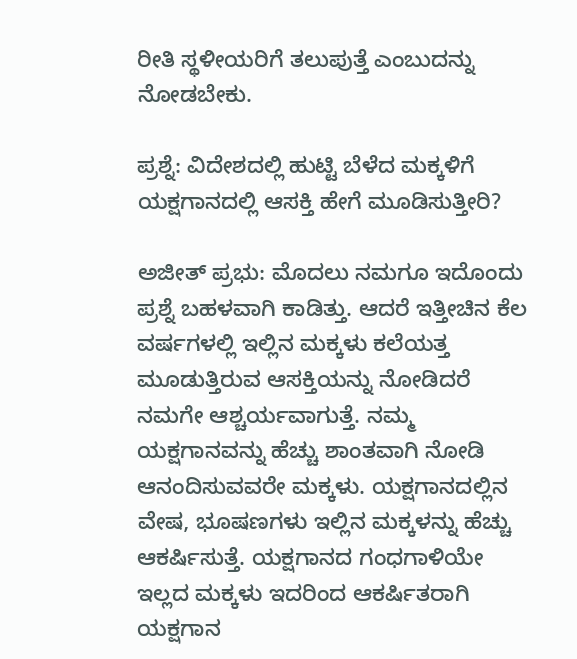ರೀತಿ ಸ್ಥಳೀಯರಿಗೆ ತಲುಪುತ್ತೆ ಎಂಬುದನ್ನು ನೋಡಬೇಕು.

ಪ್ರಶ್ನೆ: ವಿದೇಶದಲ್ಲಿ ಹುಟ್ಟಿ ಬೆಳೆದ ಮಕ್ಕಳಿಗೆ ಯಕ್ಷಗಾನದಲ್ಲಿ ಆಸಕ್ತಿ ಹೇಗೆ ಮೂಡಿಸುತ್ತೀರಿ?

ಅಜೀತ್ ಪ್ರಭು: ಮೊದಲು ನಮಗೂ ಇದೊಂದು ಪ್ರಶ್ನೆ ಬಹಳವಾಗಿ ಕಾಡಿತ್ತು. ಆದರೆ ಇತ್ತೀಚಿನ ಕೆಲ ವರ್ಷಗಳಲ್ಲಿ ಇಲ್ಲಿನ ಮಕ್ಕಳು ಕಲೆಯತ್ತ ಮೂಡುತ್ತಿರುವ ಆಸಕ್ತಿಯನ್ನು ನೋಡಿದರೆ ನಮಗೇ ಆಶ್ಚರ್ಯವಾಗುತ್ತೆ. ನಮ್ಮ ಯಕ್ಷಗಾನವನ್ನು ಹೆಚ್ಚು ಶಾಂತವಾಗಿ ನೋಡಿ ಆನಂದಿಸುವವರೇ ಮಕ್ಕಳು. ಯಕ್ಷಗಾನದಲ್ಲಿನ ವೇಷ, ಭೂಷಣಗಳು ಇಲ್ಲಿನ ಮಕ್ಕಳನ್ನು ಹೆಚ್ಚು ಆಕರ್ಷಿಸುತ್ತೆ. ಯಕ್ಷಗಾನದ ಗಂಧಗಾಳಿಯೇ ಇಲ್ಲದ ಮಕ್ಕಳು ಇದರಿಂದ ಆಕರ್ಷಿತರಾಗಿ ಯಕ್ಷಗಾನ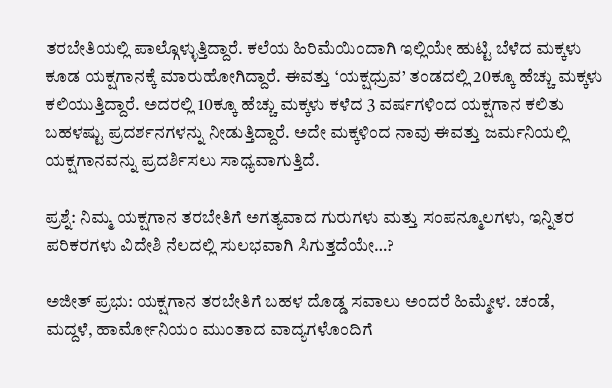ತರಬೇತಿಯಲ್ಲಿ ಪಾಲ್ಗೊಳ್ಳುತ್ತಿದ್ದಾರೆ. ಕಲೆಯ ಹಿರಿಮೆಯಿಂದಾಗಿ ಇಲ್ಲಿಯೇ ಹುಟ್ಟಿ ಬೆಳೆದ ಮಕ್ಕಳು ಕೂಡ ಯಕ್ಷಗಾನಕ್ಕೆ ಮಾರುಹೋಗಿದ್ದಾರೆ. ಈವತ್ತು ‘ಯಕ್ಷಧ್ರುವ’ ತಂಡದಲ್ಲಿ 20ಕ್ಕೂ ಹೆಚ್ಚು ಮಕ್ಕಳು ಕಲಿಯುತ್ತಿದ್ದಾರೆ. ಅದರಲ್ಲಿ 10ಕ್ಕೂ ಹೆಚ್ಚು ಮಕ್ಕಳು ಕಳೆದ 3 ವರ್ಷಗಳಿಂದ ಯಕ್ಷಗಾನ ಕಲಿತು ಬಹಳಷ್ಟು ಪ್ರದರ್ಶನಗಳನ್ನು ನೀಡುತ್ತಿದ್ದಾರೆ. ಅದೇ ಮಕ್ಕಳಿಂದ ನಾವು ಈವತ್ತು ಜರ್ಮನಿಯಲ್ಲಿ ಯಕ್ಷಗಾನವನ್ನು ಪ್ರದರ್ಶಿಸಲು ಸಾಧ್ಯವಾಗುತ್ತಿದೆ.

ಪ್ರಶ್ನೆ: ನಿಮ್ಮ ಯಕ್ಷಗಾನ ತರಬೇತಿಗೆ ಅಗತ್ಯವಾದ ಗುರುಗಳು ಮತ್ತು ಸಂಪನ್ಮೂಲಗಳು, ಇನ್ನಿತರ ಪರಿಕರಗಳು ವಿದೇಶಿ ನೆಲದಲ್ಲಿ ಸುಲಭವಾಗಿ ಸಿಗುತ್ತದೆಯೇ…?

ಅಜೀತ್ ಪ್ರಭು: ಯಕ್ಷಗಾನ ತರಬೇತಿಗೆ ಬಹಳ ದೊಡ್ಡ ಸವಾಲು ಅಂದರೆ ಹಿಮ್ಮೇಳ. ಚಂಡೆ, ಮದ್ದಳೆ, ಹಾರ್ಮೋನಿಯಂ ಮುಂತಾದ ವಾದ್ಯಗಳೊಂದಿಗೆ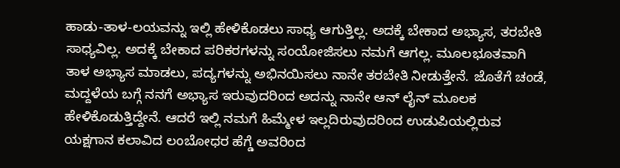ಹಾಡು-ತಾಳ-ಲಯವನ್ನು ಇಲ್ಲಿ ಹೇಳಿಕೊಡಲು ಸಾಧ್ಯ ಆಗುತ್ತಿಲ್ಲ. ಅದಕ್ಕೆ ಬೇಕಾದ ಅಭ್ಯಾಸ, ತರಬೇತಿ ಸಾಧ್ಯವಿಲ್ಲ. ಅದಕ್ಕೆ ಬೇಕಾದ ಪರಿಕರಗಳನ್ನು ಸಂಯೋಜಿಸಲು ನಮಗೆ ಆಗಲ್ಲ. ಮೂಲಭೂತವಾಗಿ ತಾಳ ಅಭ್ಯಾಸ ಮಾಡಲು, ಪದ್ಯಗಳನ್ನು ಅಭಿನಯಿಸಲು ನಾನೇ ತರಬೇತಿ ನೀಡುತ್ತೇನೆ. ಜೊತೆಗೆ ಚಂಡೆ, ಮದ್ದಳೆಯ ಬಗ್ಗೆ ನನಗೆ ಅಭ್ಯಾಸ ಇರುವುದರಿಂದ ಅದನ್ನು ನಾನೇ ಆನ್ ಲೈನ್ ಮೂಲಕ ಹೇಳಿಕೊಡುತ್ತಿದ್ದೇನೆ. ಆದರೆ ಇಲ್ಲಿ ನಮಗೆ ಹಿಮ್ಮೇಳ ಇಲ್ಲದಿರುವುದರಿಂದ ಉಡುಪಿಯಲ್ಲಿರುವ ಯಕ್ಷಗಾನ ಕಲಾವಿದ ಲಂಬೋಧರ ಹೆಗ್ಡೆ ಅವರಿಂದ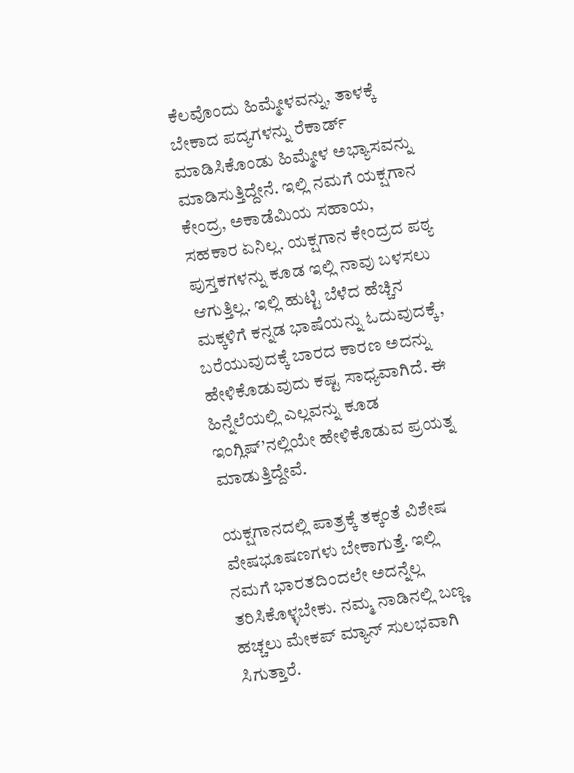ಕೆಲವೊಂದು ಹಿಮ್ಮೇಳವನ್ನು, ತಾಳಕ್ಕೆ ಬೇಕಾದ ಪದ್ಯಗಳನ್ನು ರೆಕಾರ್ಡ್ ಮಾಡಿಸಿಕೊಂಡು ಹಿಮ್ಮೇಳ ಅಭ್ಯಾಸವನ್ನು ಮಾಡಿಸುತ್ತಿದ್ದೇನೆ. ಇಲ್ಲಿ ನಮಗೆ ಯಕ್ಷಗಾನ ಕೇಂದ್ರ, ಅಕಾಡೆಮಿಯ ಸಹಾಯ, ಸಹಕಾರ ಏನಿಲ್ಲ. ಯಕ್ಷಗಾನ ಕೇಂದ್ರದ ಪಠ್ಯ ಪುಸ್ತಕಗಳನ್ನು ಕೂಡ ಇಲ್ಲಿ ನಾವು ಬಳಸಲು ಆಗುತ್ತಿಲ್ಲ. ಇಲ್ಲಿ ಹುಟ್ಟಿ ಬೆಳೆದ ಹೆಚ್ಚಿನ ಮಕ್ಕಳಿಗೆ ಕನ್ನಡ ಭಾಷೆಯನ್ನು ಓದುವುದಕ್ಕೆ, ಬರೆಯುವುದಕ್ಕೆ ಬಾರದ ಕಾರಣ ಅದನ್ನು ಹೇಳಿಕೊಡುವುದು ಕಷ್ಟ ಸಾಧ್ಯವಾಗಿದೆ. ಈ ಹಿನ್ನೆಲೆಯಲ್ಲಿ ಎಲ್ಲವನ್ನು ಕೂಡ ಇಂಗ್ಲಿಷ್’ನಲ್ಲಿಯೇ ಹೇಳಿಕೊಡುವ ಪ್ರಯತ್ನ ಮಾಡುತ್ತಿದ್ದೇವೆ.

ಯಕ್ಷಗಾನದಲ್ಲಿ ಪಾತ್ರಕ್ಕೆ ತಕ್ಕಂತೆ ವಿಶೇಷ ವೇಷಭೂಷಣಗಳು ಬೇಕಾಗುತ್ತೆ. ಇಲ್ಲಿ ನಮಗೆ ಭಾರತದಿಂದಲೇ ಅದನ್ನೆಲ್ಲ ತರಿಸಿಕೊಳ್ಳಬೇಕು. ನಮ್ಮ ನಾಡಿನಲ್ಲಿ ಬಣ್ಣ ಹಚ್ಚಲು ಮೇಕಪ್ ಮ್ಯಾನ್ ಸುಲಭವಾಗಿ ಸಿಗುತ್ತಾರೆ.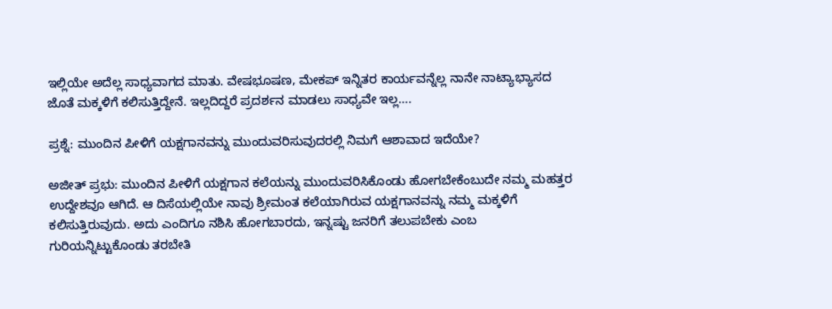ಇಲ್ಲಿಯೇ ಅದೆಲ್ಲ ಸಾಧ್ಯವಾಗದ ಮಾತು. ವೇಷಭೂಷಣ, ಮೇಕಪ್ ಇನ್ನಿತರ ಕಾರ್ಯವನ್ನೆಲ್ಲ ನಾನೇ ನಾಟ್ಯಾಭ್ಯಾಸದ ಜೊತೆ ಮಕ್ಕಳಿಗೆ ಕಲಿಸುತ್ತಿದ್ದೇನೆ. ಇಲ್ಲದಿದ್ದರೆ ಪ್ರದರ್ಶನ ಮಾಡಲು ಸಾಧ್ಯವೇ ಇಲ್ಲ….

ಪ್ರಶ್ನೆ: ಮುಂದಿನ ಪೀಳಿಗೆ ಯಕ್ಷಗಾನವನ್ನು ಮುಂದುವರಿಸುವುದರಲ್ಲಿ ನಿಮಗೆ ಆಶಾವಾದ ಇದೆಯೇ?

ಅಜೀತ್ ಪ್ರಭು: ಮುಂದಿನ ಪೀಳಿಗೆ ಯಕ್ಷಗಾನ ಕಲೆಯನ್ನು ಮುಂದುವರಿಸಿಕೊಂಡು ಹೋಗಬೇಕೆಂಬುದೇ ನಮ್ಮ ಮಹತ್ತರ ಉದ್ದೇಶವೂ ಆಗಿದೆ. ಆ ದಿಸೆಯಲ್ಲಿಯೇ ನಾವು ಶ್ರೀಮಂತ ಕಲೆಯಾಗಿರುವ ಯಕ್ಷಗಾನವನ್ನು ನಮ್ಮ ಮಕ್ಕಳಿಗೆ ಕಲಿಸುತ್ತಿರುವುದು. ಅದು ಎಂದಿಗೂ ನಶಿಸಿ ಹೋಗಬಾರದು, ಇನ್ನಷ್ಟು ಜನರಿಗೆ ತಲುಪಬೇಕು ಎಂಬ ಗುರಿಯನ್ನಿಟ್ಟುಕೊಂಡು ತರಬೇತಿ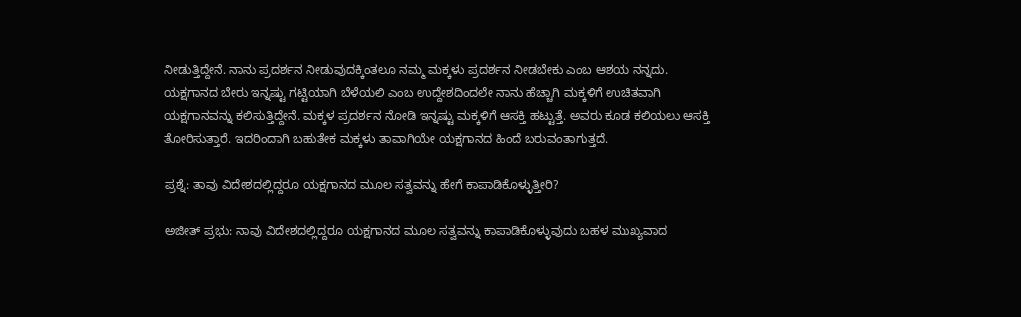ನೀಡುತ್ತಿದ್ದೇನೆ. ನಾನು ಪ್ರದರ್ಶನ ನೀಡುವುದಕ್ಕಿಂತಲೂ ನಮ್ಮ ಮಕ್ಕಳು ಪ್ರದರ್ಶನ ನೀಡಬೇಕು ಎಂಬ ಆಶಯ ನನ್ನದು. ಯಕ್ಷಗಾನದ ಬೇರು ಇನ್ನಷ್ಟು ಗಟ್ಟಿಯಾಗಿ ಬೆಳೆಯಲಿ ಎಂಬ ಉದ್ದೇಶದಿಂದಲೇ ನಾನು ಹೆಚ್ಚಾಗಿ ಮಕ್ಕಳಿಗೆ ಉಚಿತವಾಗಿ ಯಕ್ಷಗಾನವನ್ನು ಕಲಿಸುತ್ತಿದ್ದೇನೆ. ಮಕ್ಕಳ ಪ್ರದರ್ಶನ ನೋಡಿ ಇನ್ನಷ್ಟು ಮಕ್ಕಳಿಗೆ ಆಸಕ್ತಿ ಹಟ್ಟುತ್ತೆ. ಅವರು ಕೂಡ ಕಲಿಯಲು ಆಸಕ್ತಿ ತೋರಿಸುತ್ತಾರೆ. ಇದರಿಂದಾಗಿ ಬಹುತೇಕ ಮಕ್ಕಳು ತಾವಾಗಿಯೇ ಯಕ್ಷಗಾನದ ಹಿಂದೆ ಬರುವಂತಾಗುತ್ತದೆ.

ಪ್ರಶ್ನೆ: ತಾವು ವಿದೇಶದಲ್ಲಿದ್ದರೂ ಯಕ್ಷಗಾನದ ಮೂಲ ಸತ್ವವನ್ನು ಹೇಗೆ ಕಾಪಾಡಿಕೊಳ್ಳುತ್ತೀರಿ?

ಅಜೀತ್ ಪ್ರಭು: ನಾವು ವಿದೇಶದಲ್ಲಿದ್ದರೂ ಯಕ್ಷಗಾನದ ಮೂಲ ಸತ್ವವನ್ನು ಕಾಪಾಡಿಕೊಳ್ಳುವುದು ಬಹಳ ಮುಖ್ಯವಾದ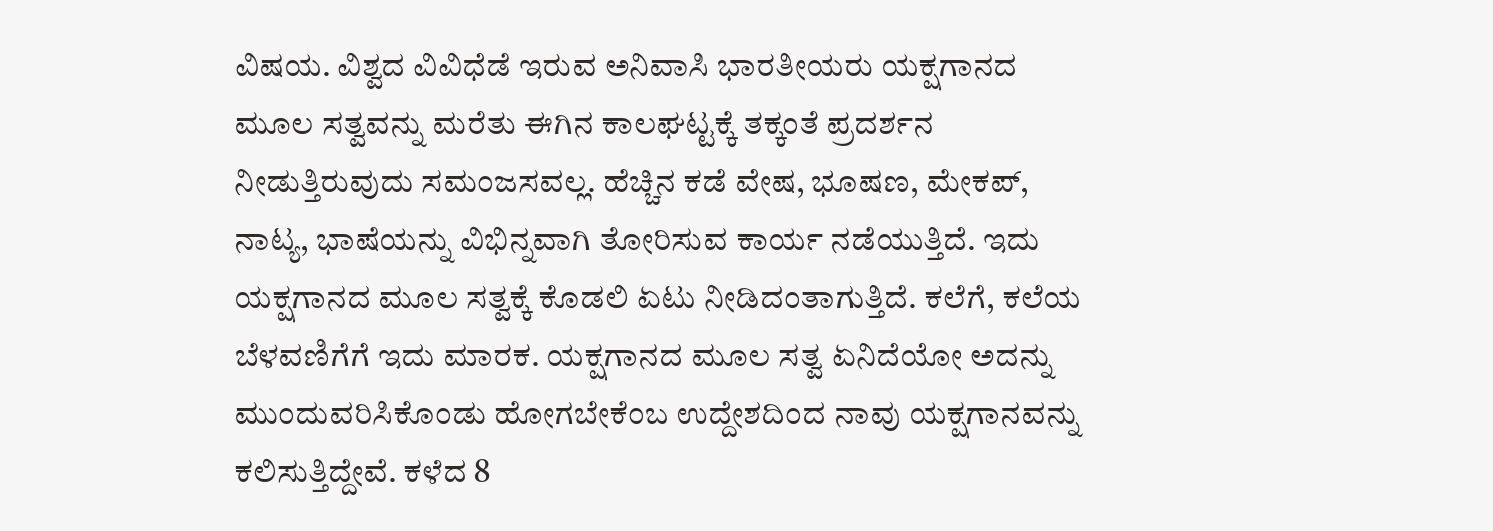ವಿಷಯ. ವಿಶ್ವದ ವಿವಿಧೆಡೆ ಇರುವ ಅನಿವಾಸಿ ಭಾರತೀಯರು ಯಕ್ಷಗಾನದ ಮೂಲ ಸತ್ವವನ್ನು ಮರೆತು ಈಗಿನ ಕಾಲಘಟ್ಟಕ್ಕೆ ತಕ್ಕಂತೆ ಪ್ರದರ್ಶನ ನೀಡುತ್ತಿರುವುದು ಸಮಂಜಸವಲ್ಲ. ಹೆಚ್ಚಿನ ಕಡೆ ವೇಷ, ಭೂಷಣ, ಮೇಕಪ್, ನಾಟ್ಯ, ಭಾಷೆಯನ್ನು ವಿಭಿನ್ನವಾಗಿ ತೋರಿಸುವ ಕಾರ್ಯ ನಡೆಯುತ್ತಿದೆ. ಇದು ಯಕ್ಷಗಾನದ ಮೂಲ ಸತ್ವಕ್ಕೆ ಕೊಡಲಿ ಏಟು ನೀಡಿದಂತಾಗುತ್ತಿದೆ. ಕಲೆಗೆ, ಕಲೆಯ ಬೆಳವಣಿಗೆಗೆ ಇದು ಮಾರಕ. ಯಕ್ಷಗಾನದ ಮೂಲ ಸತ್ವ ಏನಿದೆಯೋ ಅದನ್ನು ಮುಂದುವರಿಸಿಕೊಂಡು ಹೋಗಬೇಕೆಂಬ ಉದ್ದೇಶದಿಂದ ನಾವು ಯಕ್ಷಗಾನವನ್ನು ಕಲಿಸುತ್ತಿದ್ದೇವೆ. ಕಳೆದ 8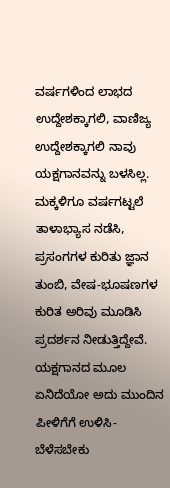ವರ್ಷಗಳಿಂದ ಲಾಭದ ಉದ್ದೇಶಕ್ಕಾಗಲಿ, ವಾಣಿಜ್ಯ ಉದ್ದೇಶಕ್ಕಾಗಲಿ ನಾವು ಯಕ್ಷಗಾನವನ್ನು ಬಳಸಿಲ್ಲ. ಮಕ್ಕಳಿಗೂ ವರ್ಷಗಟ್ಟಲೆ ತಾಳಾಭ್ಯಾಸ ನಡೆಸಿ, ಪ್ರಸಂಗಗಳ ಕುರಿತು ಜ್ಞಾನ ತುಂಬಿ, ವೇಷ-ಭೂಷಣಗಳ ಕುರಿತ ಅರಿವು ಮೂಡಿಸಿ ಪ್ರದರ್ಶನ ನೀಡುತ್ತಿದ್ದೇವೆ. ಯಕ್ಷಗಾನದ ಮೂಲ ಏನಿದೆಯೋ ಅದು ಮುಂದಿನ ಪೀಳಿಗೆಗೆ ಉಳಿಸಿ-ಬೆಳೆಸಬೇಕು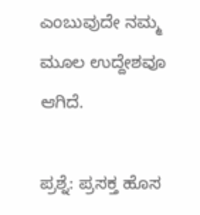ಎಂಬುವುದೇ ನಮ್ಮ ಮೂಲ ಉದ್ದೇಶವೂ ಆಗಿದೆ.

ಪ್ರಶ್ನೆ: ಪ್ರಸಕ್ತ ಹೊಸ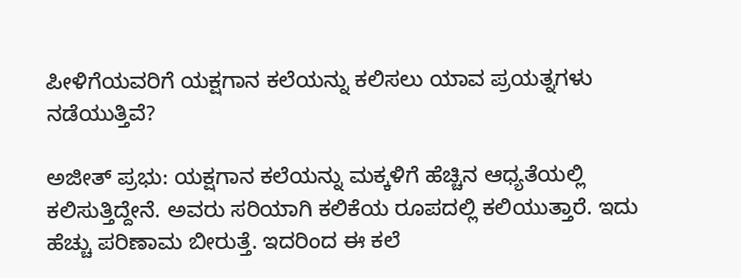ಪೀಳಿಗೆಯವರಿಗೆ ಯಕ್ಷಗಾನ ಕಲೆಯನ್ನು ಕಲಿಸಲು ಯಾವ ಪ್ರಯತ್ನಗಳು ನಡೆಯುತ್ತಿವೆ?

ಅಜೀತ್ ಪ್ರಭು: ಯಕ್ಷಗಾನ ಕಲೆಯನ್ನು ಮಕ್ಕಳಿಗೆ ಹೆಚ್ಚಿನ ಆಧ್ಯತೆಯಲ್ಲಿ ಕಲಿಸುತ್ತಿದ್ದೇನೆ. ಅವರು ಸರಿಯಾಗಿ ಕಲಿಕೆಯ ರೂಪದಲ್ಲಿ ಕಲಿಯುತ್ತಾರೆ. ಇದು ಹೆಚ್ಚು ಪರಿಣಾಮ ಬೀರುತ್ತೆ. ಇದರಿಂದ ಈ ಕಲೆ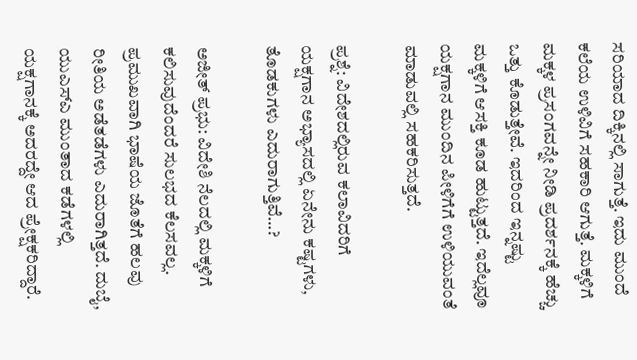ಸರಿಯಾದ ದಿಕ್ಕಿನಲ್ಲಿ ಸಾಗುತ್ತೆ. ಇದು ಮುಂದೆ ಕಲೆಯ ಉಳಿವಿಗೆ ಸಹಕಾರಿ ಆಗುತ್ತೆ. ಮಕ್ಕಳಿಗೆ ಮಕ್ಕಳ ಪ್ರಸಂಗವನ್ನೇ ನೀಡಿ ಪ್ರದರ್ಶನಕ್ಕೆ ಹೆಚ್ಚು ಒತ್ತು ಕೊಡುತ್ತೇವೆ. ಇದರಿಂದ ಇನ್ನಷ್ಟು ಮಕ್ಕಳಿಗೆ ಆಸಕ್ತಿ ಕೂಡ ಹುಟ್ಟುತ್ತದೆ. ಇದೆಲ್ಲವೂ ಯಕ್ಷಗಾನ ಮುಂದಿನ ಪೀಳಿಗೆಗೆ ಉಳಿಯುವಂತೆ ಮಾಡುವಲ್ಲಿ ಸಹಕರಿಸುತ್ತದೆ.

ಪ್ರಶ್ನೆ: ವಿದೇಶದಲ್ಲಿರುವ ಕಲಾವಿದರಿಗೆ ಯಕ್ಷಗಾನ ಅಭ್ಯಾಸದಲ್ಲಿ ಏನೇನು ಕಷ್ಟಗಳು, ತೊಡಕುಗಳು ಎದುರಾಗುತ್ತಿವೆ…?

ಅಜೀತ್ ಪ್ರಭು: ವಿದೇಶಿ ನೆಲದಲ್ಲಿ ಮಕ್ಕಳಿಗೆ ಕಲಿಸುವುದೆಂದರೆ ಸುಲಭದ ಕೆಲಸವಲ್ಲ. ಪ್ರಮುಖವಾಗಿ ಭಾಷೆಯ ಜೊತೆಗೆ ಹಲವು ರೀತಿಯ ಅಡೆತಡೆಗಳು ಎದುರಾಗಿತ್ತದೆ. ದುಬೈ, ಯುಎಸ್ಎ ಮುಂತಾದ ಕಡೆಗಳಲ್ಲಿ ಯಕ್ಷಗಾನಕ್ಕೆ ಅದರದ್ದೇ ಆದ ಪ್ರೇಕ್ಷಕರಿದ್ದಾರೆ.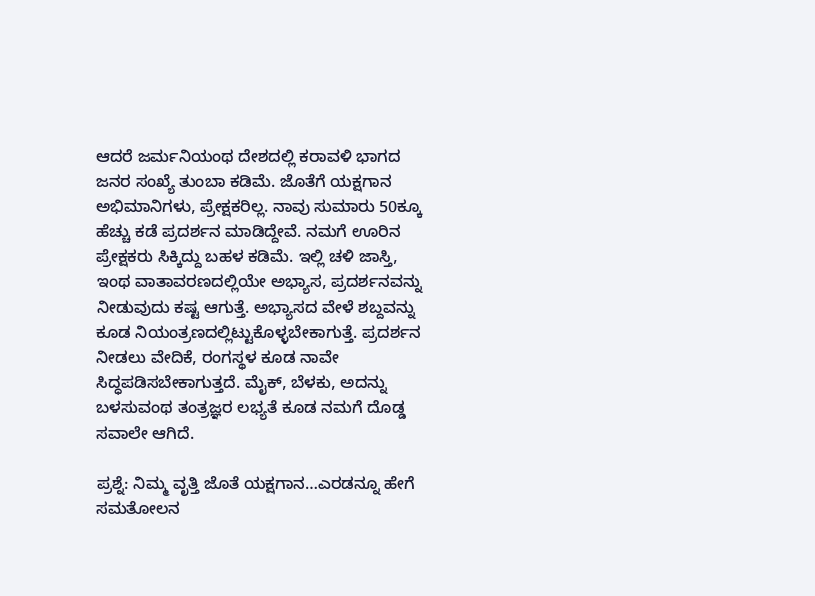ಆದರೆ ಜರ್ಮನಿಯಂಥ ದೇಶದಲ್ಲಿ ಕರಾವಳಿ ಭಾಗದ ಜನರ ಸಂಖ್ಯೆ ತುಂಬಾ ಕಡಿಮೆ. ಜೊತೆಗೆ ಯಕ್ಷಗಾನ ಅಭಿಮಾನಿಗಳು, ಪ್ರೇಕ್ಷಕರಿಲ್ಲ. ನಾವು ಸುಮಾರು 50ಕ್ಕೂ ಹೆಚ್ಚು ಕಡೆ ಪ್ರದರ್ಶನ ಮಾಡಿದ್ದೇವೆ. ನಮಗೆ ಊರಿನ ಪ್ರೇಕ್ಷಕರು ಸಿಕ್ಕಿದ್ದು ಬಹಳ ಕಡಿಮೆ. ಇಲ್ಲಿ ಚಳಿ ಜಾಸ್ತಿ, ಇಂಥ ವಾತಾವರಣದಲ್ಲಿಯೇ ಅಭ್ಯಾಸ, ಪ್ರದರ್ಶನವನ್ನು ನೀಡುವುದು ಕಷ್ಟ ಆಗುತ್ತೆ. ಅಭ್ಯಾಸದ ವೇಳೆ ಶಬ್ದವನ್ನು ಕೂಡ ನಿಯಂತ್ರಣದಲ್ಲಿಟ್ಟುಕೊಳ್ಳಬೇಕಾಗುತ್ತೆ. ಪ್ರದರ್ಶನ ನೀಡಲು ವೇದಿಕೆ, ರಂಗಸ್ಥಳ ಕೂಡ ನಾವೇ ಸಿದ್ಧಪಡಿಸಬೇಕಾಗುತ್ತದೆ. ಮೈಕ್, ಬೆಳಕು, ಅದನ್ನು ಬಳಸುವಂಥ ತಂತ್ರಜ್ಞರ ಲಭ್ಯತೆ ಕೂಡ ನಮಗೆ ದೊಡ್ಡ ಸವಾಲೇ ಆಗಿದೆ.

ಪ್ರಶ್ನೆ: ನಿಮ್ಮ ವೃತ್ತಿ ಜೊತೆ ಯಕ್ಷಗಾನ…ಎರಡನ್ನೂ ಹೇಗೆ ಸಮತೋಲನ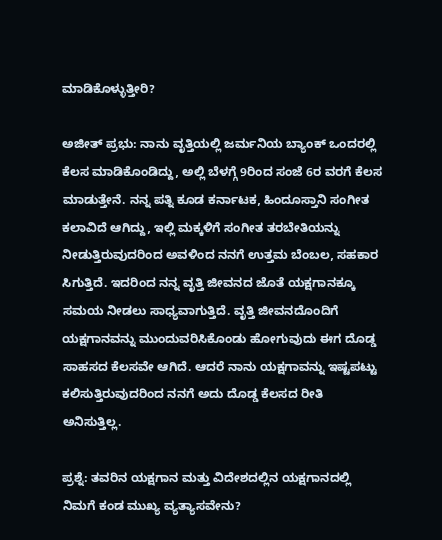ಮಾಡಿಕೊಳ್ಳುತ್ತೀರಿ?

ಅಜೀತ್ ಪ್ರಭು: ನಾನು ವೃತ್ತಿಯಲ್ಲಿ ಜರ್ಮನಿಯ ಬ್ಯಾಂಕ್ ಒಂದರಲ್ಲಿ ಕೆಲಸ ಮಾಡಿಕೊಂಡಿದ್ದು, ಅಲ್ಲಿ ಬೆಳಗ್ಗೆ 9ರಿಂದ ಸಂಜೆ 6ರ ವರಗೆ ಕೆಲಸ ಮಾಡುತ್ತೇನೆ. ನನ್ನ ಪತ್ನಿ ಕೂಡ ಕರ್ನಾಟಕ, ಹಿಂದೂಸ್ತಾನಿ ಸಂಗೀತ ಕಲಾವಿದೆ ಆಗಿದ್ದು, ಇಲ್ಲಿ ಮಕ್ಕಳಿಗೆ ಸಂಗೀತ ತರಬೇತಿಯನ್ನು ನೀಡುತ್ತಿರುವುದರಿಂದ ಅವಳಿಂದ ನನಗೆ ಉತ್ತಮ ಬೆಂಬಲ, ಸಹಕಾರ ಸಿಗುತ್ತಿದೆ. ಇದರಿಂದ ನನ್ನ ವೃತ್ತಿ ಜೀವನದ ಜೊತೆ ಯಕ್ಷಗಾನಕ್ಕೂ ಸಮಯ ನೀಡಲು ಸಾಧ್ಯವಾಗುತ್ತಿದೆ. ವೃತ್ತಿ ಜೀವನದೊಂದಿಗೆ ಯಕ್ಷಗಾನವನ್ನು ಮುಂದುವರಿಸಿಕೊಂಡು ಹೋಗುವುದು ಈಗ ದೊಡ್ಡ ಸಾಹಸದ ಕೆಲಸವೇ ಆಗಿದೆ. ಆದರೆ ನಾನು ಯಕ್ಷಗಾವನ್ನು ಇಷ್ಟಪಟ್ಟು ಕಲಿಸುತ್ತಿರುವುದರಿಂದ ನನಗೆ ಅದು ದೊಡ್ಡ ಕೆಲಸದ ರೀತಿ ಅನಿಸುತ್ತಿಲ್ಲ.

ಪ್ರಶ್ನೆ: ತವರಿನ ಯಕ್ಷಗಾನ ಮತ್ತು ವಿದೇಶದಲ್ಲಿನ ಯಕ್ಷಗಾನದಲ್ಲಿ ನಿಮಗೆ ಕಂಡ ಮುಖ್ಯ ವ್ಯತ್ಯಾಸವೇನು?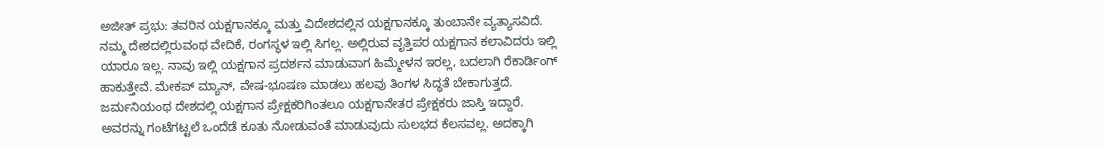ಅಜೀತ್ ಪ್ರಭು: ತವರಿನ ಯಕ್ಷಗಾನಕ್ಕೂ ಮತ್ತು ವಿದೇಶದಲ್ಲಿನ ಯಕ್ಷಗಾನಕ್ಕೂ ತುಂಬಾನೇ ವ್ಯತ್ಯಾಸವಿದೆ. ನಮ್ಮ ದೇಶದಲ್ಲಿರುವಂಥ ವೇದಿಕೆ, ರಂಗಸ್ಥಳ ಇಲ್ಲಿ ಸಿಗಲ್ಲ. ಅಲ್ಲಿರುವ ವೃತ್ತಿಪರ ಯಕ್ಷಗಾನ ಕಲಾವಿದರು ಇಲ್ಲಿ ಯಾರೂ ಇಲ್ಲ. ನಾವು ಇಲ್ಲಿ ಯಕ್ಷಗಾನ ಪ್ರದರ್ಶನ ಮಾಡುವಾಗ ಹಿಮ್ಮೇಳನ ಇರಲ್ಲ, ಬದಲಾಗಿ ರೆಕಾರ್ಡಿಂಗ್ ಹಾಕುತ್ತೇವೆ. ಮೇಕಪ್ ಮ್ಯಾನ್, ವೇಷ-ಭೂಷಣ ಮಾಡಲು ಹಲವು ತಿಂಗಳ ಸಿದ್ಧತೆ ಬೇಕಾಗುತ್ತದೆ. ಜರ್ಮನಿಯಂಥ ದೇಶದಲ್ಲಿ ಯಕ್ಷಗಾನ ಪ್ರೇಕ್ಷಕರಿಗಿಂತಲೂ ಯಕ್ಷಗಾನೇತರ ಪ್ರೇಕ್ಷಕರು ಜಾಸ್ತಿ ಇದ್ದಾರೆ. ಅವರನ್ನು ಗಂಟೆಗಟ್ಟಲೆ ಒಂದೆಡೆ ಕೂತು ನೋಡುವಂತೆ ಮಾಡುವುದು ಸುಲಭದ ಕೆಲಸವಲ್ಲ. ಅದಕ್ಕಾಗಿ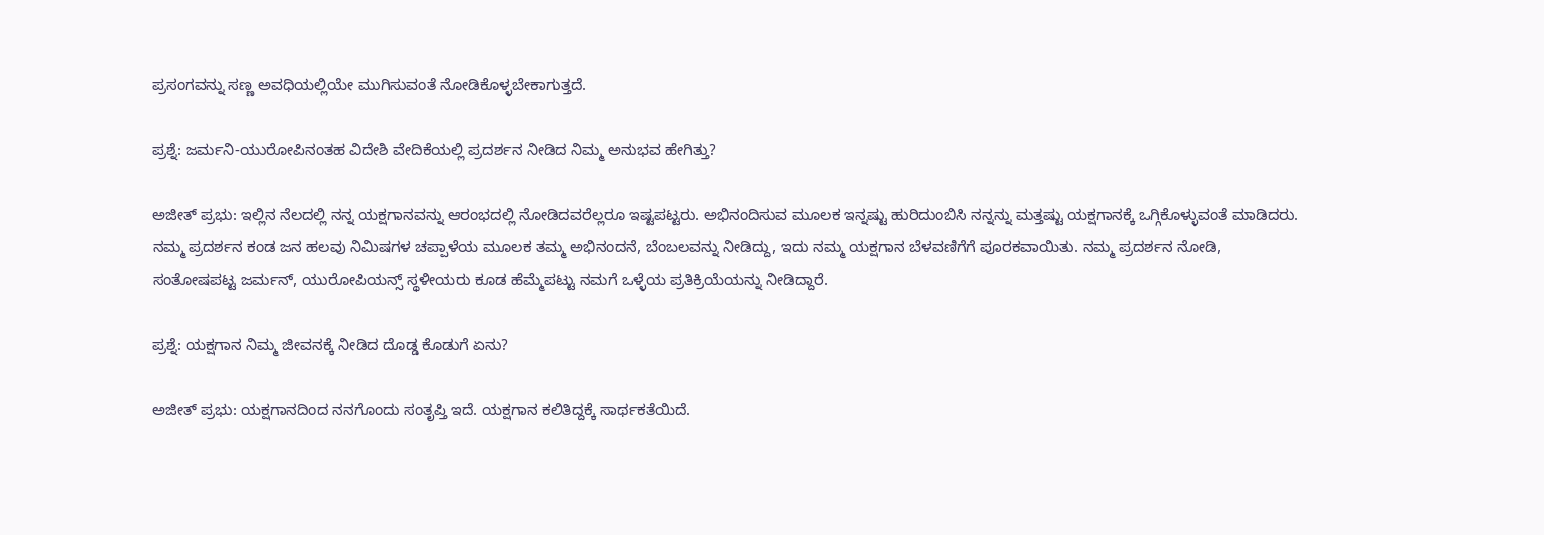ಪ್ರಸಂಗವನ್ನು ಸಣ್ಣ ಅವಧಿಯಲ್ಲಿಯೇ ಮುಗಿಸುವಂತೆ ನೋಡಿಕೊಳ್ಳಬೇಕಾಗುತ್ತದೆ.

ಪ್ರಶ್ನೆ: ಜರ್ಮನಿ-ಯುರೋಪಿನಂತಹ ವಿದೇಶಿ ವೇದಿಕೆಯಲ್ಲಿ ಪ್ರದರ್ಶನ ನೀಡಿದ ನಿಮ್ಮ ಅನುಭವ ಹೇಗಿತ್ತು?

ಅಜೀತ್ ಪ್ರಭು: ಇಲ್ಲಿನ ನೆಲದಲ್ಲಿ ನನ್ನ ಯಕ್ಷಗಾನವನ್ನು ಆರಂಭದಲ್ಲಿ ನೋಡಿದವರೆಲ್ಲರೂ ಇಷ್ಟಪಟ್ಟರು. ಅಭಿನಂದಿಸುವ ಮೂಲಕ ಇನ್ನಷ್ಟು ಹುರಿದುಂಬಿಸಿ ನನ್ನನ್ನು ಮತ್ತಷ್ಟು ಯಕ್ಷಗಾನಕ್ಕೆ ಒಗ್ಗಿಕೊಳ್ಳುವಂತೆ ಮಾಡಿದರು. ನಮ್ಮ ಪ್ರದರ್ಶನ ಕಂಡ ಜನ ಹಲವು ನಿಮಿಷಗಳ ಚಪ್ಪಾಳೆಯ ಮೂಲಕ ತಮ್ಮ ಅಭಿನಂದನೆ, ಬೆಂಬಲವನ್ನು ನೀಡಿದ್ದು, ಇದು ನಮ್ಮ ಯಕ್ಷಗಾನ ಬೆಳವಣಿಗೆಗೆ ಪೂರಕವಾಯಿತು. ನಮ್ಮ ಪ್ರದರ್ಶನ ನೋಡಿ, ಸಂತೋಷಪಟ್ಟ ಜರ್ಮನ್, ಯುರೋಪಿಯನ್ಸ್ ಸ್ಥಳೀಯರು ಕೂಡ ಹೆಮ್ಮೆಪಟ್ಟು ನಮಗೆ ಒಳ್ಳೆಯ ಪ್ರತಿಕ್ರಿಯೆಯನ್ನು ನೀಡಿದ್ದಾರೆ.

ಪ್ರಶ್ನೆ: ಯಕ್ಷಗಾನ ನಿಮ್ಮ ಜೀವನಕ್ಕೆ ನೀಡಿದ ದೊಡ್ಡ ಕೊಡುಗೆ ಏನು?

ಅಜೀತ್ ಪ್ರಭು: ಯಕ್ಷಗಾನದಿಂದ ನನಗೊಂದು ಸಂತೃಪ್ತಿ ಇದೆ. ಯಕ್ಷಗಾನ ಕಲಿತಿದ್ದಕ್ಕೆ ಸಾರ್ಥಕತೆಯಿದೆ.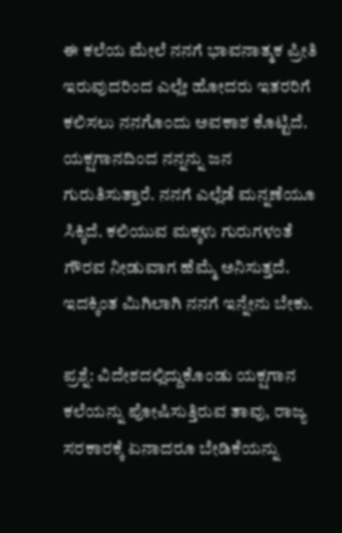ಈ ಕಲೆಯ ಮೇಲೆ ನನಗೆ ಭಾವನಾತ್ಮಕ ಪ್ರೀತಿ ಇರುವುದರಿಂದ ಎಲ್ಲೇ ಹೋದರು ಇತರರಿಗೆ ಕಲಿಸಲು ನನಗೊಂದು ಅವಕಾಶ ಕೊಟ್ಟಿದೆ. ಯಕ್ಷಗಾನದಿಂದ ನನ್ನನ್ನು ಜನ ಗುರುತಿಸುತ್ತಾರೆ. ನನಗೆ ಎಲ್ಲೆಡೆ ಮನ್ನಣೆಯೂ ಸಿಕ್ಕಿದೆ. ಕಲಿಯುವ ಮಕ್ಕಳು ಗುರುಗಳಂತೆ ಗೌರವ ನೀಡುವಾಗ ಹೆಮ್ಮೆ ಅನಿಸುತ್ತದೆ. ಇದಕ್ಕಿಂತ ಮಿಗಿಲಾಗಿ ನನಗೆ ಇನ್ನೇನು ಬೇಕು.

ಪ್ರಶ್ನೆ: ವಿದೇಶದಲ್ಲಿದ್ದುಕೊಂಡು ಯಕ್ಷಗಾನ ಕಲೆಯನ್ನು ಪೋಷಿಸುತ್ತಿರುವ ತಾವು, ರಾಜ್ಯ ಸರಕಾರಕ್ಕೆ ಏನಾದರೂ ಬೇಡಿಕೆಯನ್ನು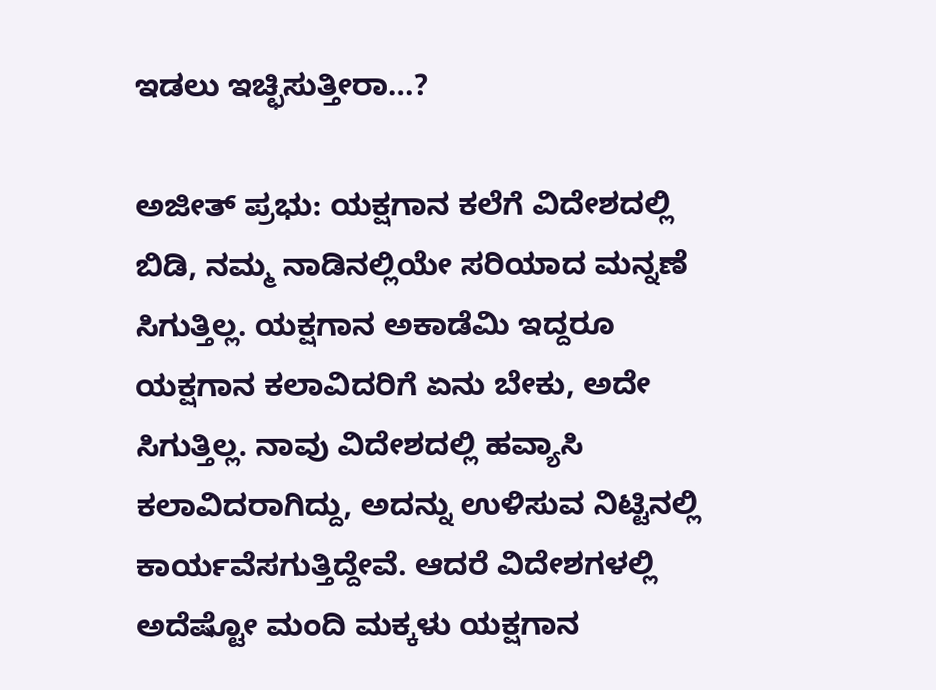ಇಡಲು ಇಚ್ಛಿಸುತ್ತೀರಾ…?

ಅಜೀತ್ ಪ್ರಭು: ಯಕ್ಷಗಾನ ಕಲೆಗೆ ವಿದೇಶದಲ್ಲಿ ಬಿಡಿ, ನಮ್ಮ ನಾಡಿನಲ್ಲಿಯೇ ಸರಿಯಾದ ಮನ್ನಣೆ ಸಿಗುತ್ತಿಲ್ಲ. ಯಕ್ಷಗಾನ ಅಕಾಡೆಮಿ ಇದ್ದರೂ ಯಕ್ಷಗಾನ ಕಲಾವಿದರಿಗೆ ಏನು ಬೇಕು, ಅದೇ ಸಿಗುತ್ತಿಲ್ಲ. ನಾವು ವಿದೇಶದಲ್ಲಿ ಹವ್ಯಾಸಿ ಕಲಾವಿದರಾಗಿದ್ದು, ಅದನ್ನು ಉಳಿಸುವ ನಿಟ್ಟಿನಲ್ಲಿ ಕಾರ್ಯವೆಸಗುತ್ತಿದ್ದೇವೆ. ಆದರೆ ವಿದೇಶಗಳಲ್ಲಿ ಅದೆಷ್ಟೋ ಮಂದಿ ಮಕ್ಕಳು ಯಕ್ಷಗಾನ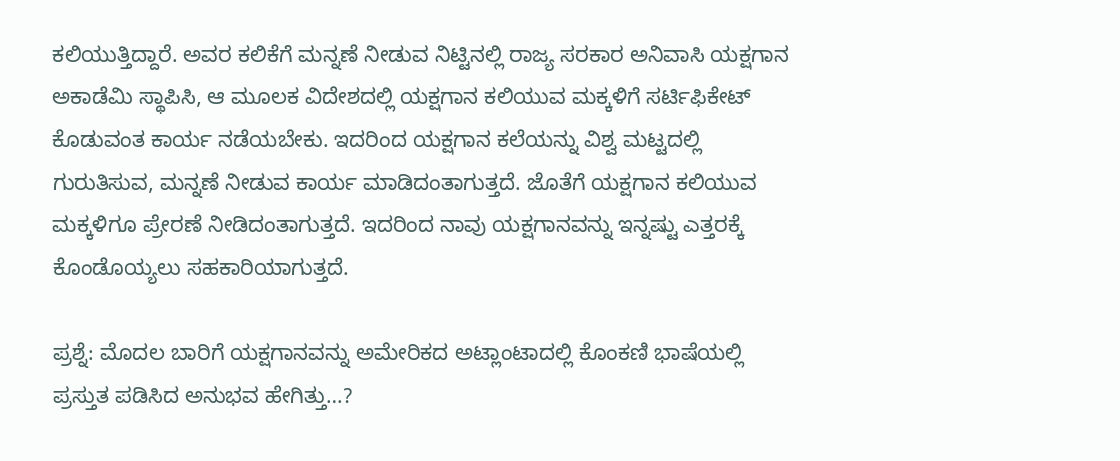ಕಲಿಯುತ್ತಿದ್ದಾರೆ. ಅವರ ಕಲಿಕೆಗೆ ಮನ್ನಣೆ ನೀಡುವ ನಿಟ್ಟಿನಲ್ಲಿ ರಾಜ್ಯ ಸರಕಾರ ಅನಿವಾಸಿ ಯಕ್ಷಗಾನ ಅಕಾಡೆಮಿ ಸ್ಥಾಪಿಸಿ, ಆ ಮೂಲಕ ವಿದೇಶದಲ್ಲಿ ಯಕ್ಷಗಾನ ಕಲಿಯುವ ಮಕ್ಕಳಿಗೆ ಸರ್ಟಿಫಿಕೇಟ್ ಕೊಡುವಂತ ಕಾರ್ಯ ನಡೆಯಬೇಕು. ಇದರಿಂದ ಯಕ್ಷಗಾನ ಕಲೆಯನ್ನು ವಿಶ್ವ ಮಟ್ಟದಲ್ಲಿ ಗುರುತಿಸುವ, ಮನ್ನಣೆ ನೀಡುವ ಕಾರ್ಯ ಮಾಡಿದಂತಾಗುತ್ತದೆ. ಜೊತೆಗೆ ಯಕ್ಷಗಾನ ಕಲಿಯುವ ಮಕ್ಕಳಿಗೂ ಪ್ರೇರಣೆ ನೀಡಿದಂತಾಗುತ್ತದೆ. ಇದರಿಂದ ನಾವು ಯಕ್ಷಗಾನವನ್ನು ಇನ್ನಷ್ಟು ಎತ್ತರಕ್ಕೆ ಕೊಂಡೊಯ್ಯಲು ಸಹಕಾರಿಯಾಗುತ್ತದೆ.

ಪ್ರಶ್ನೆ: ಮೊದಲ ಬಾರಿಗೆ ಯಕ್ಷಗಾನವನ್ನು ಅಮೇರಿಕದ ಅಟ್ಲಾಂಟಾದಲ್ಲಿ ಕೊಂಕಣಿ ಭಾಷೆಯಲ್ಲಿ ಪ್ರಸ್ತುತ ಪಡಿಸಿದ ಅನುಭವ ಹೇಗಿತ್ತು…?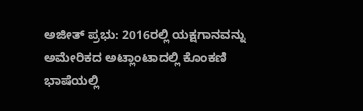ಅಜೀತ್ ಪ್ರಭು: 2016ರಲ್ಲಿ ಯಕ್ಷಗಾನವನ್ನು ಅಮೇರಿಕದ ಅಟ್ಲಾಂಟಾದಲ್ಲಿ ಕೊಂಕಣಿ ಭಾಷೆಯಲ್ಲಿ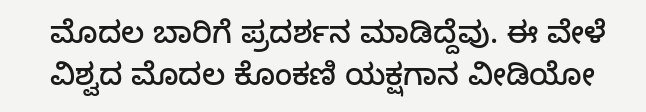ಮೊದಲ ಬಾರಿಗೆ ಪ್ರದರ್ಶನ ಮಾಡಿದ್ದೆವು. ಈ ವೇಳೆ ವಿಶ್ವದ ಮೊದಲ ಕೊಂಕಣಿ ಯಕ್ಷಗಾನ ವೀಡಿಯೋ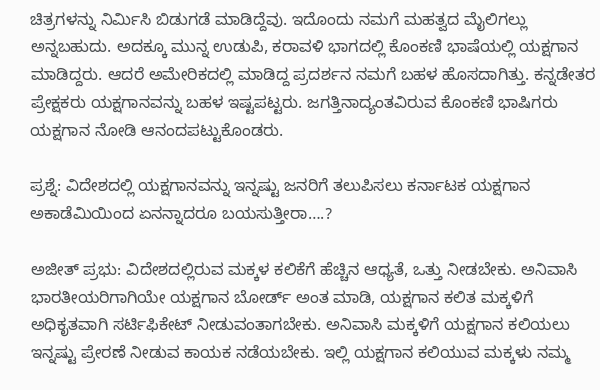ಚಿತ್ರಗಳನ್ನು ನಿರ್ಮಿಸಿ ಬಿಡುಗಡೆ ಮಾಡಿದ್ದೆವು. ಇದೊಂದು ನಮಗೆ ಮಹತ್ವದ ಮೈಲಿಗಲ್ಲು ಅನ್ನಬಹುದು. ಅದಕ್ಕೂ ಮುನ್ನ ಉಡುಪಿ, ಕರಾವಳಿ ಭಾಗದಲ್ಲಿ ಕೊಂಕಣಿ ಭಾಷೆಯಲ್ಲಿ ಯಕ್ಷಗಾನ ಮಾಡಿದ್ದರು. ಆದರೆ ಅಮೇರಿಕದಲ್ಲಿ ಮಾಡಿದ್ದ ಪ್ರದರ್ಶನ ನಮಗೆ ಬಹಳ ಹೊಸದಾಗಿತ್ತು. ಕನ್ನಡೇತರ ಪ್ರೇಕ್ಷಕರು ಯಕ್ಷಗಾನವನ್ನು ಬಹಳ ಇಷ್ಟಪಟ್ಟರು. ಜಗತ್ತಿನಾದ್ಯಂತವಿರುವ ಕೊಂಕಣಿ ಭಾಷಿಗರು ಯಕ್ಷಗಾನ ನೋಡಿ ಆನಂದಪಟ್ಟುಕೊಂಡರು.

ಪ್ರಶ್ನೆ: ವಿದೇಶದಲ್ಲಿ ಯಕ್ಷಗಾನವನ್ನು ಇನ್ನಷ್ಟು ಜನರಿಗೆ ತಲುಪಿಸಲು ಕರ್ನಾಟಕ ಯಕ್ಷಗಾನ ಅಕಾಡೆಮಿಯಿಂದ ಏನನ್ನಾದರೂ ಬಯಸುತ್ತೀರಾ….?

ಅಜೀತ್ ಪ್ರಭು: ವಿದೇಶದಲ್ಲಿರುವ ಮಕ್ಕಳ ಕಲಿಕೆಗೆ ಹೆಚ್ಚಿನ ಆಧ್ಯತೆ, ಒತ್ತು ನೀಡಬೇಕು. ಅನಿವಾಸಿ ಭಾರತೀಯರಿಗಾಗಿಯೇ ಯಕ್ಷಗಾನ ಬೋರ್ಡ್ ಅಂತ ಮಾಡಿ, ಯಕ್ಷಗಾನ ಕಲಿತ ಮಕ್ಕಳಿಗೆ ಅಧಿಕೃತವಾಗಿ ಸರ್ಟಿಫಿಕೇಟ್ ನೀಡುವಂತಾಗಬೇಕು. ಅನಿವಾಸಿ ಮಕ್ಕಳಿಗೆ ಯಕ್ಷಗಾನ ಕಲಿಯಲು ಇನ್ನಷ್ಟು ಪ್ರೇರಣೆ ನೀಡುವ ಕಾಯಕ ನಡೆಯಬೇಕು. ಇಲ್ಲಿ ಯಕ್ಷಗಾನ ಕಲಿಯುವ ಮಕ್ಕಳು ನಮ್ಮ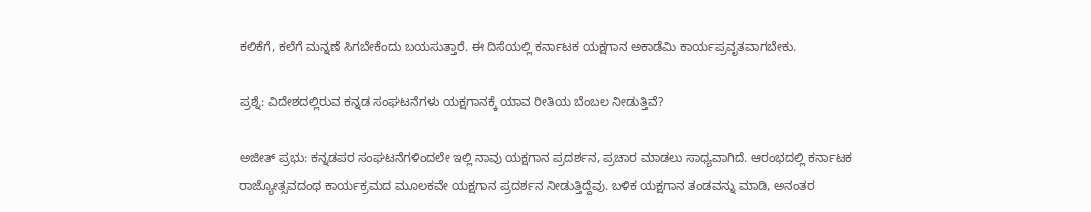ಕಲಿಕೆಗೆ, ಕಲೆಗೆ ಮನ್ನಣೆ ಸಿಗಬೇಕೆಂದು ಬಯಸುತ್ತಾರೆ. ಈ ದಿಸೆಯಲ್ಲಿ ಕರ್ನಾಟಕ ಯಕ್ಷಗಾನ ಅಕಾಡೆಮಿ ಕಾರ್ಯಪ್ರವೃತವಾಗಬೇಕು.

ಪ್ರಶ್ನೆ: ವಿದೇಶದಲ್ಲಿರುವ ಕನ್ನಡ ಸಂಘಟನೆಗಳು ಯಕ್ಷಗಾನಕ್ಕೆ ಯಾವ ರೀತಿಯ ಬೆಂಬಲ ನೀಡುತ್ತಿವೆ?

ಅಜೀತ್ ಪ್ರಭು: ಕನ್ನಡಪರ ಸಂಘಟನೆಗಳಿಂದಲೇ ಇಲ್ಲಿ ನಾವು ಯಕ್ಷಗಾನ ಪ್ರದರ್ಶನ, ಪ್ರಚಾರ ಮಾಡಲು ಸಾಧ್ಯವಾಗಿದೆ. ಆರಂಭದಲ್ಲಿ ಕರ್ನಾಟಕ ರಾಜ್ಯೋತ್ಸವದಂಥ ಕಾರ್ಯಕ್ರಮದ ಮೂಲಕವೇ ಯಕ್ಷಗಾನ ಪ್ರದರ್ಶನ ನೀಡುತ್ತಿದ್ದೆವು. ಬಳಿಕ ಯಕ್ಷಗಾನ ತಂಡವನ್ನು ಮಾಡಿ, ಅನಂತರ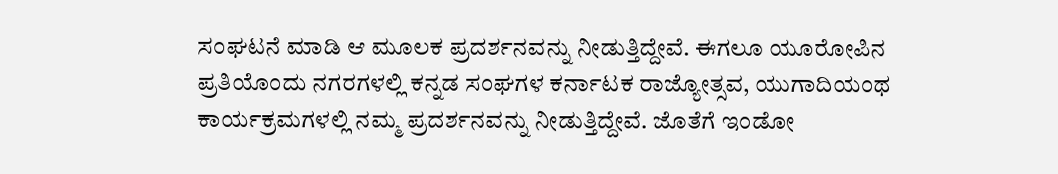ಸಂಘಟನೆ ಮಾಡಿ ಆ ಮೂಲಕ ಪ್ರದರ್ಶನವನ್ನು ನೀಡುತ್ತಿದ್ದೇವೆ. ಈಗಲೂ ಯೂರೋಪಿನ ಪ್ರತಿಯೊಂದು ನಗರಗಳಲ್ಲಿ ಕನ್ನಡ ಸಂಘಗಳ ಕರ್ನಾಟಕ ರಾಜ್ಯೋತ್ಸವ, ಯುಗಾದಿಯಂಥ ಕಾರ್ಯಕ್ರಮಗಳಲ್ಲಿ ನಮ್ಮ ಪ್ರದರ್ಶನವನ್ನು ನೀಡುತ್ತಿದ್ದೇವೆ. ಜೊತೆಗೆ ಇಂಡೋ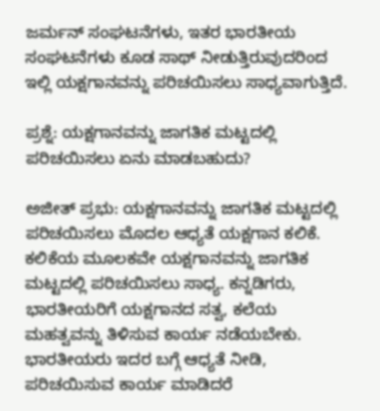ಜರ್ಮನ್ ಸಂಘಟನೆಗಳು, ಇತರ ಭಾರತೀಯ ಸಂಘಟನೆಗಳು ಕೂಡ ಸಾಥ್ ನೀಡುತ್ತಿರುವುದರಿಂದ ಇಲ್ಲಿ ಯಕ್ಷಗಾನವನ್ನು ಪರಿಚಯಿಸಲು ಸಾಧ್ಯವಾಗುತ್ತಿದೆ.

ಪ್ರಶ್ನೆ: ಯಕ್ಷಗಾನವನ್ನು ಜಾಗತಿಕ ಮಟ್ಟದಲ್ಲಿ ಪರಿಚಯಿಸಲು ಏನು ಮಾಡಬಹುದು?

ಅಜೀತ್ ಪ್ರಭು: ಯಕ್ಷಗಾನವನ್ನು ಜಾಗತಿಕ ಮಟ್ಟದಲ್ಲಿ ಪರಿಚಯಿಸಲು ಮೊದಲ ಆಧ್ಯತೆ ಯಕ್ಷಗಾನ ಕಲಿಕೆ. ಕಲಿಕೆಯ ಮೂಲಕವೇ ಯಕ್ಷಗಾನವನ್ನು ಜಾಗತಿಕ ಮಟ್ಟದಲ್ಲಿ ಪರಿಚಯಿಸಲು ಸಾಧ್ಯ. ಕನ್ನಡಿಗರು, ಭಾರತೀಯರಿಗೆ ಯಕ್ಷಗಾನದ ಸತ್ವ, ಕಲೆಯ ಮಹತ್ವವನ್ನು ತಿಳಿಸುವ ಕಾರ್ಯ ನಡೆಯಬೇಕು. ಭಾರತೀಯರು ಇದರ ಬಗ್ಗೆ ಆಧ್ಯತೆ ನೀಡಿ, ಪರಿಚಯಿಸುವ ಕಾರ್ಯ ಮಾಡಿದರೆ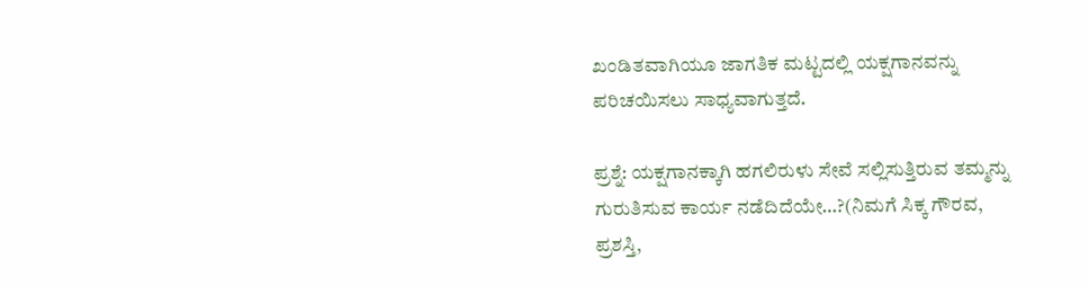ಖಂಡಿತವಾಗಿಯೂ ಜಾಗತಿಕ ಮಟ್ಟದಲ್ಲಿ ಯಕ್ಷಗಾನವನ್ನು ಪರಿಚಯಿಸಲು ಸಾಧ್ಯವಾಗುತ್ತದೆ.

ಪ್ರಶ್ನೆ: ಯಕ್ಷಗಾನಕ್ಕಾಗಿ ಹಗಲಿರುಳು ಸೇವೆ ಸಲ್ಲಿಸುತ್ತಿರುವ ತಮ್ಮನ್ನು ಗುರುತಿಸುವ ಕಾರ್ಯ ನಡೆದಿದೆಯೇ…?(ನಿಮಗೆ ಸಿಕ್ಕ ಗೌರವ, ಪ್ರಶಸ್ತಿ,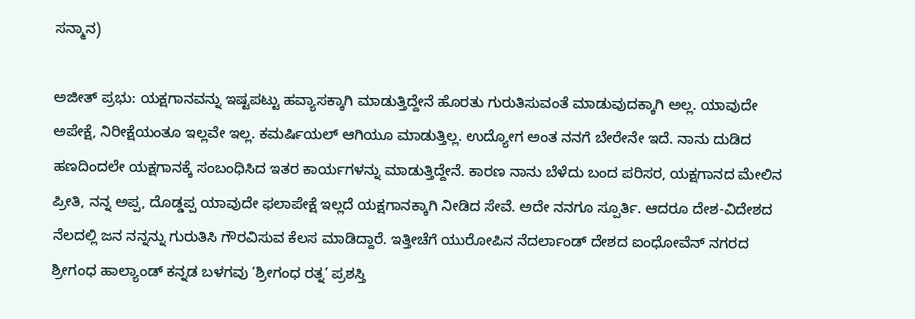ಸನ್ಮಾನ)

ಅಜೀತ್ ಪ್ರಭು: ಯಕ್ಷಗಾನವನ್ನು ಇಷ್ಟಪಟ್ಟು ಹವ್ಯಾಸಕ್ಕಾಗಿ ಮಾಡುತ್ತಿದ್ದೇನೆ ಹೊರತು ಗುರುತಿಸುವಂತೆ ಮಾಡುವುದಕ್ಕಾಗಿ ಅಲ್ಲ. ಯಾವುದೇ ಅಪೇಕ್ಷೆ, ನಿರೀಕ್ಷೆಯಂತೂ ಇಲ್ಲವೇ ಇಲ್ಲ. ಕಮರ್ಷಿಯಲ್ ಆಗಿಯೂ ಮಾಡುತ್ತಿಲ್ಲ. ಉದ್ಯೋಗ ಅಂತ ನನಗೆ ಬೇರೇನೇ ಇದೆ. ನಾನು ದುಡಿದ ಹಣದಿಂದಲೇ ಯಕ್ಷಗಾನಕ್ಕೆ ಸಂಬಂಧಿಸಿದ ಇತರ ಕಾರ್ಯಗಳನ್ನು ಮಾಡುತ್ತಿದ್ದೇನೆ. ಕಾರಣ ನಾನು ಬೆಳೆದು ಬಂದ ಪರಿಸರ, ಯಕ್ಷಗಾನದ ಮೇಲಿನ ಪ್ರೀತಿ, ನನ್ನ ಅಪ್ಪ, ದೊಡ್ಡಪ್ಪ ಯಾವುದೇ ಫಲಾಪೇಕ್ಷೆ ಇಲ್ಲದೆ ಯಕ್ಷಗಾನಕ್ಕಾಗಿ ನೀಡಿದ ಸೇವೆ. ಅದೇ ನನಗೂ ಸ್ಪೂರ್ತಿ. ಆದರೂ ದೇಶ-ವಿದೇಶದ ನೆಲದಲ್ಲಿ ಜನ ನನ್ನನ್ನು ಗುರುತಿಸಿ ಗೌರವಿಸುವ ಕೆಲಸ ಮಾಡಿದ್ದಾರೆ. ಇತ್ತೀಚೆಗೆ ಯುರೋಪಿನ ನೆದರ್ಲಾಂಡ್ ದೇಶದ ಐಂಧೋವೆನ್ ನಗರದ ಶ್ರೀಗಂಧ ಹಾಲ್ಯಾಂಡ್ ಕನ್ನಡ ಬಳಗವು ‘ಶ್ರೀಗಂಧ ರತ್ನ’ ಪ್ರಶಸ್ತಿ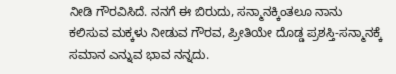ನೀಡಿ ಗೌರವಿಸಿದೆ. ನನಗೆ ಈ ಬಿರುದು, ಸನ್ಮಾನಕ್ಕಿಂತಲೂ ನಾನು ಕಲಿಸುವ ಮಕ್ಕಳು ನೀಡುವ ಗೌರವ, ಪ್ರೀತಿಯೇ ದೊಡ್ಡ ಪ್ರಶಸ್ತಿ-ಸನ್ಮಾನಕ್ಕೆ ಸಮಾನ ಎನ್ನುವ ಭಾವ ನನ್ನದು.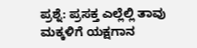ಪ್ರಶ್ನೆ: ಪ್ರಸಕ್ತ ಎಲ್ಲೆಲ್ಲಿ ತಾವು ಮಕ್ಕಳಿಗೆ ಯಕ್ಷಗಾನ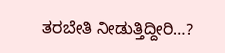ತರಬೇತಿ ನೀಡುತ್ತಿದ್ದೀರಿ…?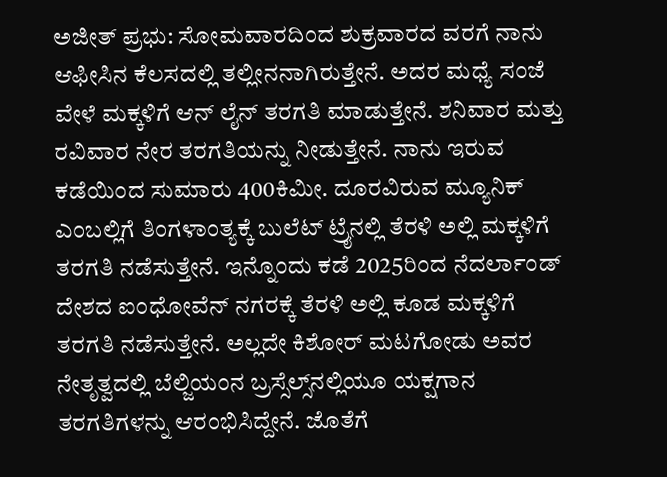ಅಜೀತ್ ಪ್ರಭು: ಸೋಮವಾರದಿಂದ ಶುಕ್ರವಾರದ ವರಗೆ ನಾನು ಆಫೀಸಿನ ಕೆಲಸದಲ್ಲಿ ತಲ್ಲೀನನಾಗಿರುತ್ತೇನೆ. ಅದರ ಮಧ್ಯೆ ಸಂಜೆ ವೇಳೆ ಮಕ್ಕಳಿಗೆ ಆನ್ ಲೈನ್ ತರಗತಿ ಮಾಡುತ್ತೇನೆ. ಶನಿವಾರ ಮತ್ತು ರವಿವಾರ ನೇರ ತರಗತಿಯನ್ನು ನೀಡುತ್ತೇನೆ. ನಾನು ಇರುವ ಕಡೆಯಿಂದ ಸುಮಾರು 400ಕಿಮೀ. ದೂರವಿರುವ ಮ್ಯೂನಿಕ್ ಎಂಬಲ್ಲಿಗೆ ತಿಂಗಳಾಂತ್ಯಕ್ಕೆ ಬುಲೆಟ್ ಟ್ರೈನಲ್ಲಿ ತೆರಳಿ ಅಲ್ಲಿ ಮಕ್ಕಳಿಗೆ ತರಗತಿ ನಡೆಸುತ್ತೇನೆ. ಇನ್ನೊಂದು ಕಡೆ 2025ರಿಂದ ನೆದರ್ಲಾಂಡ್ ದೇಶದ ಐಂಧೋವೆನ್ ನಗರಕ್ಕೆ ತೆರಳಿ ಅಲ್ಲಿ ಕೂಡ ಮಕ್ಕಳಿಗೆ ತರಗತಿ ನಡೆಸುತ್ತೇನೆ. ಅಲ್ಲದೇ ಕಿಶೋರ್ ಮಟಗೋಡು ಅವರ ನೇತೃತ್ವದಲ್ಲಿ ಬೆಲ್ಜಿಯಂನ ಬ್ರಸ್ಸೆಲ್ಸ್‌ನಲ್ಲಿಯೂ ಯಕ್ಷಗಾನ ತರಗತಿಗಳನ್ನು ಆರಂಭಿಸಿದ್ದೇನೆ. ಜೊತೆಗೆ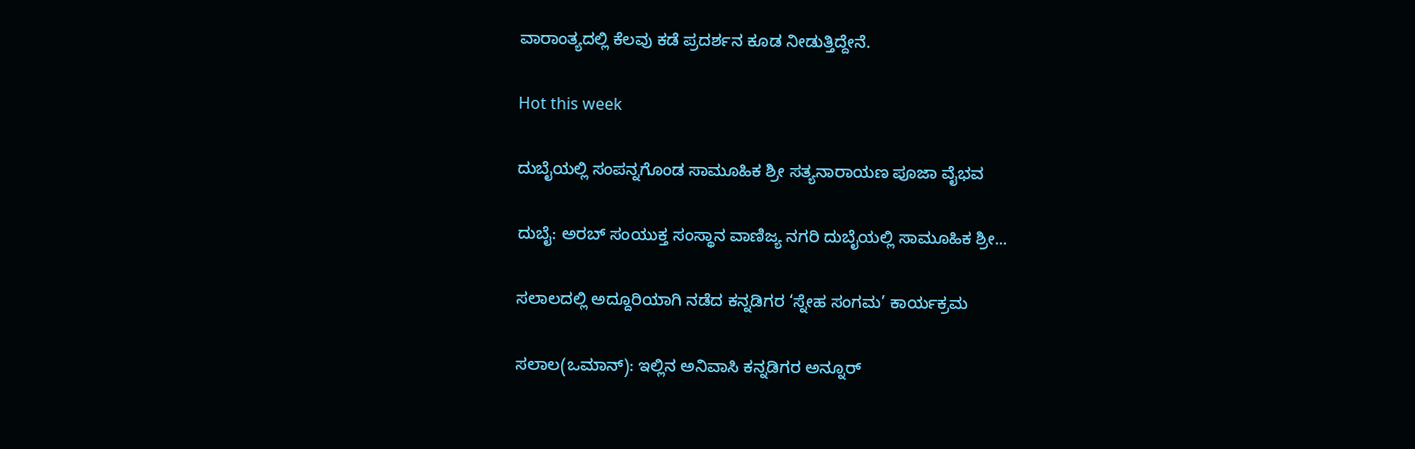ವಾರಾಂತ್ಯದಲ್ಲಿ ಕೆಲವು ಕಡೆ ಪ್ರದರ್ಶನ ಕೂಡ ನೀಡುತ್ತಿದ್ದೇನೆ.

Hot this week

ದುಬೈಯಲ್ಲಿ ಸಂಪನ್ನಗೊಂಡ ಸಾಮೂಹಿಕ ಶ್ರೀ ಸತ್ಯನಾರಾಯಣ ಪೂಜಾ ವೈಭವ

ದುಬೈ: ಅರಬ್ ಸಂಯುಕ್ತ ಸಂಸ್ಥಾನ ವಾಣಿಜ್ಯ ನಗರಿ ದುಬೈಯಲ್ಲಿ ಸಾಮೂಹಿಕ ಶ್ರೀ...

ಸಲಾಲದಲ್ಲಿ ಅದ್ದೂರಿಯಾಗಿ ನಡೆದ ಕನ್ನಡಿಗರ ‘ಸ್ನೇಹ ಸಂಗಮ’ ಕಾರ್ಯಕ್ರಮ

ಸಲಾಲ(ಒಮಾನ್): ಇಲ್ಲಿನ ಅನಿವಾಸಿ ಕನ್ನಡಿಗರ ಅನ್ನೂರ್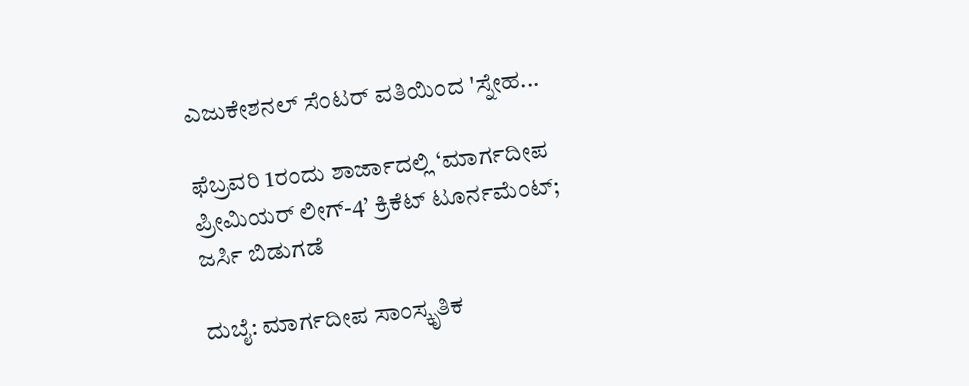ಎಜುಕೇಶನಲ್ ಸೆಂಟರ್ ವತಿಯಿಂದ 'ಸ್ನೇಹ...

ಫೆಬ್ರವರಿ 1ರಂದು ಶಾರ್ಜಾದಲ್ಲಿ ‘ಮಾರ್ಗದೀಪ ಪ್ರೀಮಿಯರ್ ಲೀಗ್-4’ ಕ್ರಿಕೆಟ್ ಟೂರ್ನಮೆಂಟ್; ಜರ್ಸಿ ಬಿಡುಗಡೆ

ದುಬೈ: ಮಾರ್ಗದೀಪ ಸಾಂಸ್ಕೃತಿಕ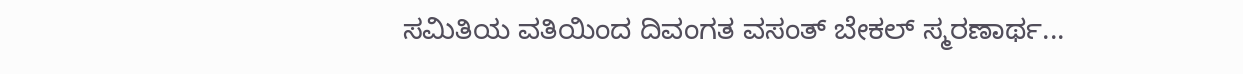ಸಮಿತಿಯ ವತಿಯಿಂದ ದಿವಂಗತ ವಸಂತ್ ಬೇಕಲ್ ಸ್ಮರಣಾರ್ಥ...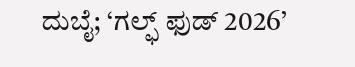ದುಬೈ; ‘ಗಲ್ಫ್ ಫುಡ್ 2026’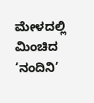ಮೇಳದಲ್ಲಿ ಮಿಂಚಿದ ‘ನಂದಿನಿ’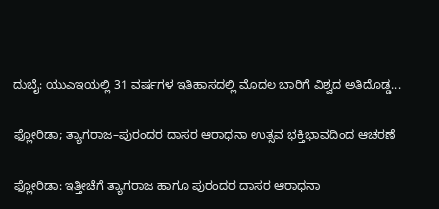ದುಬೈ: ಯುಎಇಯಲ್ಲಿ 31 ವರ್ಷಗಳ ಇತಿಹಾಸದಲ್ಲಿ ಮೊದಲ ಬಾರಿಗೆ ವಿಶ್ವದ ಅತಿದೊಡ್ಡ...

ಫ್ಲೋರಿಡಾ; ತ್ಯಾಗರಾಜ–ಪುರಂದರ ದಾಸರ ಆರಾಧನಾ ಉತ್ಸವ ಭಕ್ತಿಭಾವದಿಂದ ಆಚರಣೆ

ಫ್ಲೋರಿಡಾ: ಇತ್ತೀಚೆಗೆ ತ್ಯಾಗರಾಜ ಹಾಗೂ ಪುರಂದರ ದಾಸರ ಆರಾಧನಾ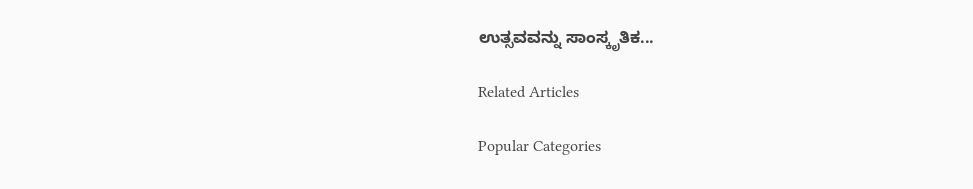ಉತ್ಸವವನ್ನು ಸಾಂಸ್ಕೃತಿಕ...

Related Articles

Popular Categories